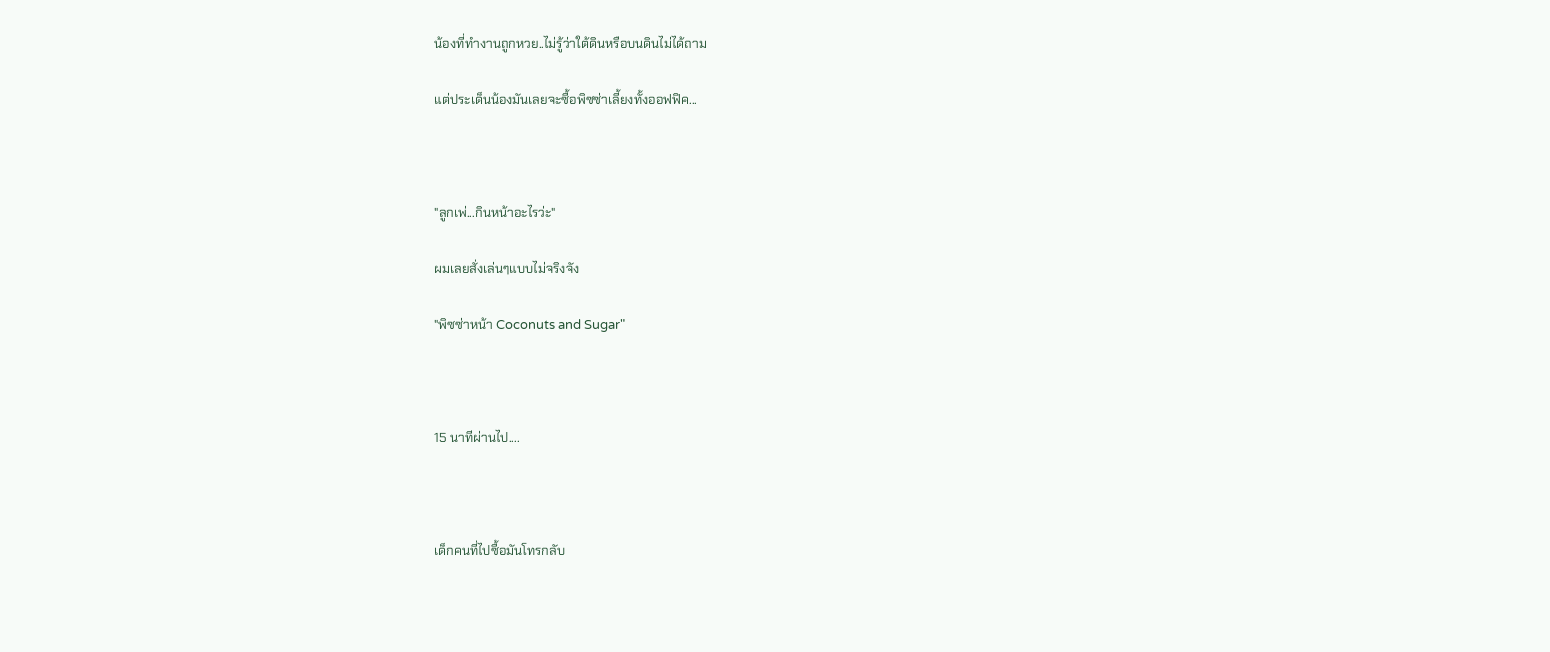น้องที่ทำงานถูกหวย..ไม่รู้ว่าใต้ดินหรือบนดินไม่ได้ถาม

แต่ประเด็นน้องมันเลยจะซื้อพิซซ่าเลี้ยงทั้งออฟฟิค...



"ลูกเพ่...กินหน้าอะไรว่ะ"

ผมเลยสั่งเล่นๆแบบไม่จริงจัง

"พิซซ่าหน้า Coconuts and Sugar"



15 นาทีผ่านไป....



เด็กคนที่ไปซื้อมันโทรกลับ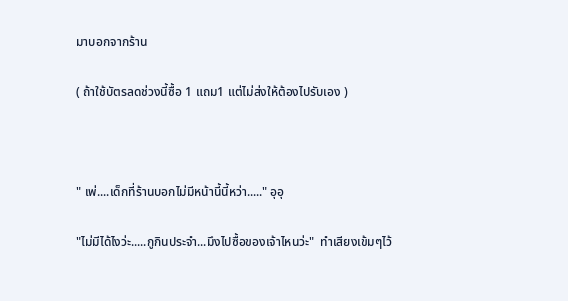มาบอกจากร้าน

( ถ้าใช้บัตรลดช่วงนี้ซื้อ 1 แถม1 แต่ไม่ส่งให้ต้องไปรับเอง )



" เพ่....เด็กที่ร้านบอกไม่มีหน้านี้นี้หว่า....." อุอุ

"ไม่มีได้ไงว่ะ.....กูกินประจำ...มึงไปซื้อของเจ้าไหนว่ะ"  ทำเสียงเข้มๆไว้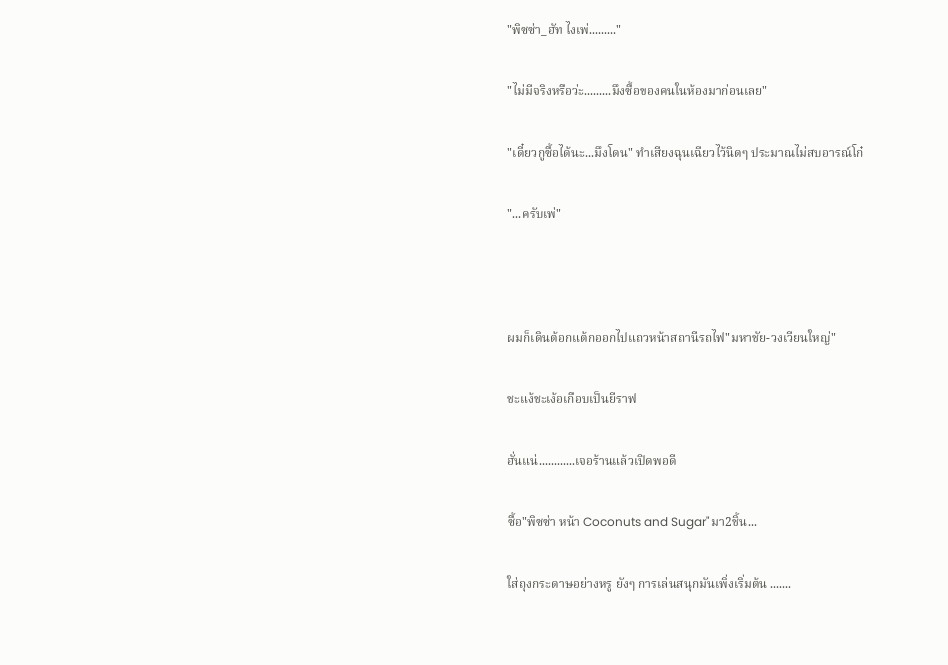"พิซซ่า_ฮัท ไงเพ่........."

"ไม่มีจริงหรือว่ะ.........มึงซื้อของคนในห้องมาก่อนเลย"

"เดี๋ยวกูซื้อได้นะ...มึงโดน" ทำเสียงฉุนเฉียวไว้นิดๆ ประมาณไม่สบอารณ์โก๋

"...ครับเพ่"



ผมก็เดินต้อกแต้กออกไปแถวหน้าสถานีรถไฟ"มหาชัย-วงเวียนใหญ่"

ชะแง้ชะเง้อเกือบเป็นยีราฟ

ฮั่นแน่............เจอร้านแล้วเปิดพอดี

ซื้อ"พิซซ่า หน้า Coconuts and Sugar"มา2ชิ้น...

ใส่ถุงกระดาษอย่างหรู ยังๆ การเล่นสนุกมันเพิ่งเริ่มต้น .......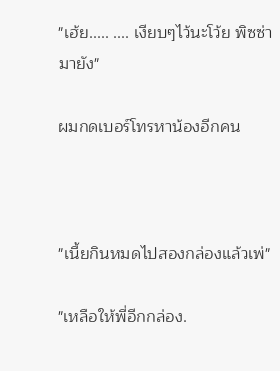"เฮ้ย..... .... เงียบๆไว้นะโว้ย พิซซ่ามายัง"

ผมกดเบอร์โทรหาน้องอีกคน



"เนี้ยกินหมดไปสองกล่องแล้วเพ่"

"เหลือให้พี่อีกกล่อง.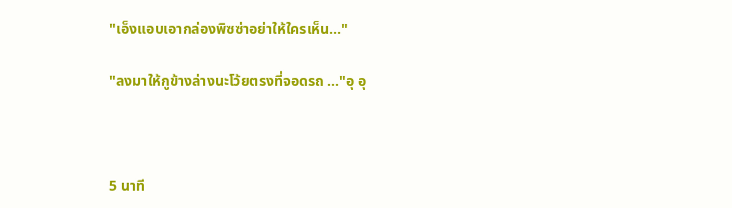"เอ็งแอบเอากล่องพิซซ่าอย่าให้ใครเห็น..."

"ลงมาให้กูข้างล่างนะโว้ยตรงที่จอดรถ ..."อุ อุ



5 นาที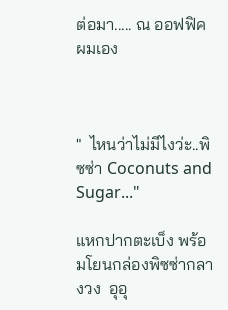ต่อมา..... ณ ออฟฟิคผมเอง



"  ไหนว่าไม่มีไงว่ะ..พิซซ่า Coconuts and Sugar..."

แหกปากตะเบ็ง พร้อมโยนกล่องพิซซ่ากลางวง  อุอุ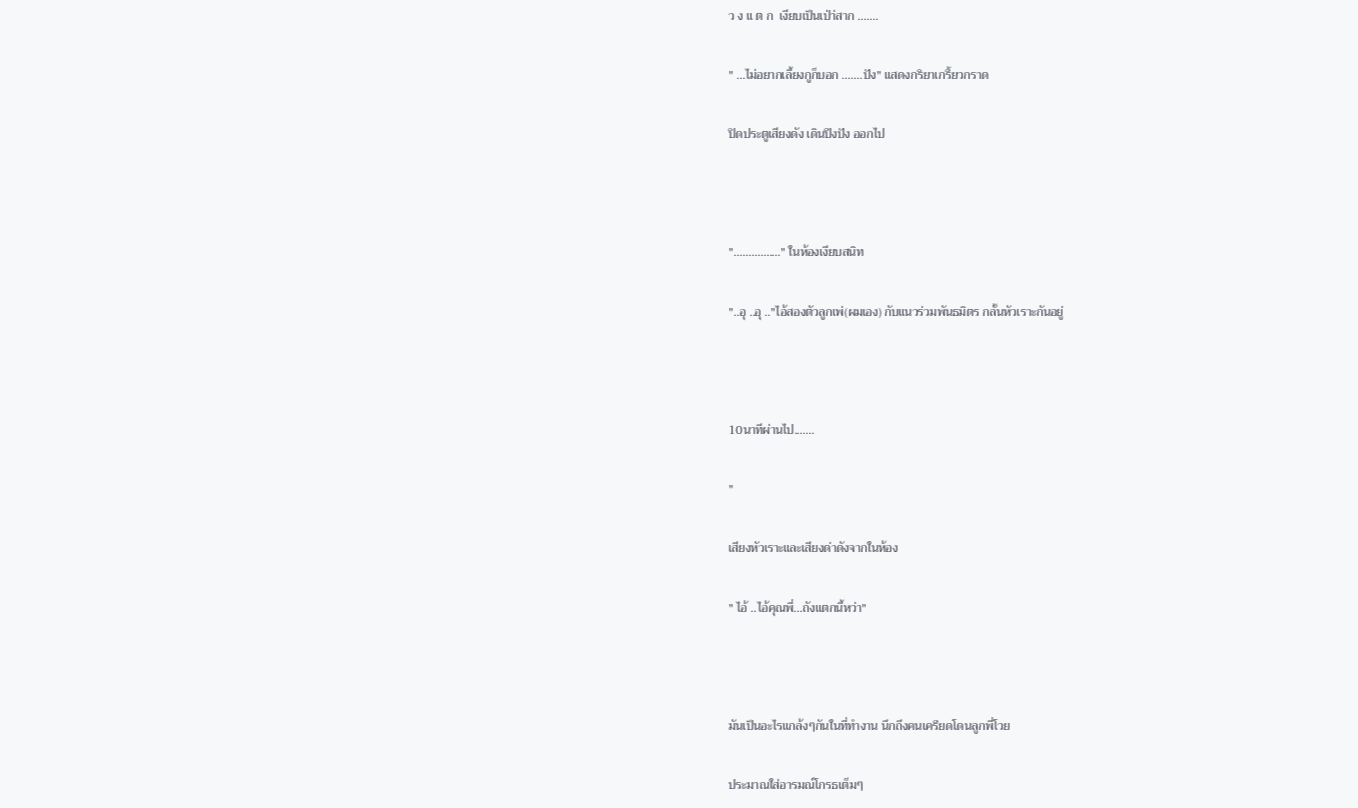ว ง แ ต ก  เงียบเป็นเป่า่สาก .......

" ...ไม่อยากเลี้ยงกูก็บอก .......ปัง" แสดงกริยาเกรี้ยวกราด

ปิดประตูเสียงดัง เดินปึงปัง ออกไป



"................" ในห้องเงียบสนิท

"..อุ ..อุ .."ไอ้สองตัวลูกเพ่(ผมเอง) กับแนวร่วมพันธมิตร กลั้นหัวเราะกันอยู่



10นาทีผ่านไป.......

"

เสียงหัวเราะและเสียงด่าดังจากในห้อง

" ไอ้ ..ไอ้คุณพี่...ถังแตกนี้หว่า"



มันเป็นอะไรแกล้งๆกันในที่ทำงาน นึกถึงคนเครียดโดนลูกพี่โวย

ประมาณใส่อารมณ์โกรธเต็มๆ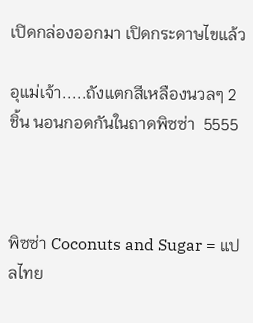เปิดกล่องออกมา เปิดกระดาษไขแล้ว

อุแม่เจ้า.....ถังแตกสีเหลืองนวลๆ 2 ชิ้น นอนกอดกันในถาดพิซซ่า  5555



พิซซ่า Coconuts and Sugar = แปลไทย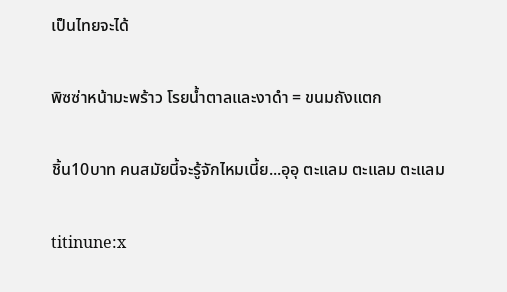เป็นไทยจะได้

พิซซ่าหน้ามะพร้าว โรยน้ำตาลและงาดำ = ขนมถังแตก

ชิ้น10บาท คนสมัยนี้จะรู้จักไหมเนี้ย...อุอุ ตะแลม ตะแลม ตะแลม

titinune:x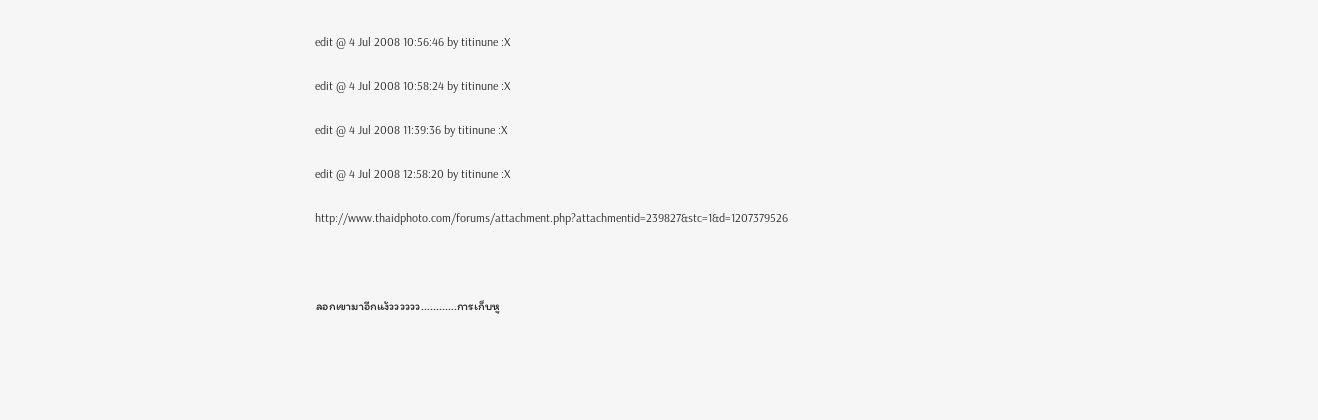edit @ 4 Jul 2008 10:56:46 by titinune :X

edit @ 4 Jul 2008 10:58:24 by titinune :X

edit @ 4 Jul 2008 11:39:36 by titinune :X

edit @ 4 Jul 2008 12:58:20 by titinune :X

http://www.thaidphoto.com/forums/attachment.php?attachmentid=239827&stc=1&d=1207379526



ลอกเขามาอีกแง้วววววว............การเก็บหู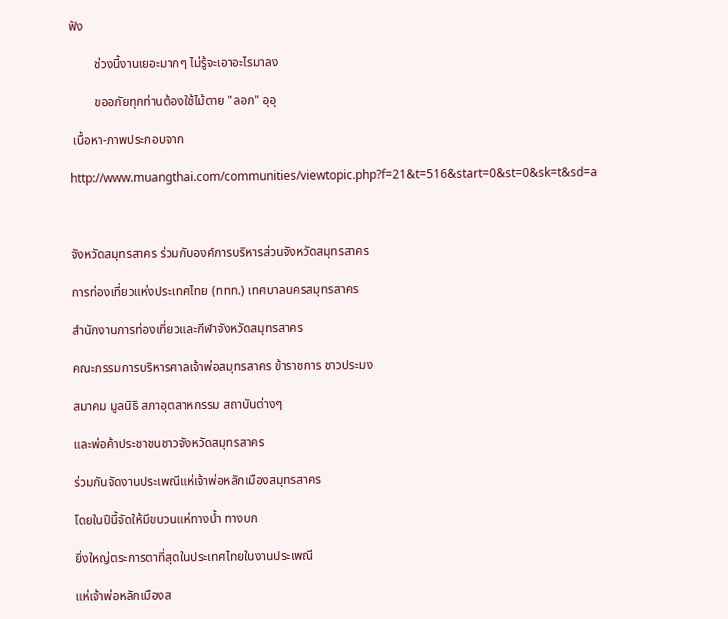ฟัง

        ช่วงนี้งานเยอะมากๆ ไม่รู้จะเอาอะไรมาลง

        ขออภัยทุกท่านต้องใช้ไม้ตาย "ลอก" อุอุ

 เนื้อหา-ภาพประกอบจาก

http://www.muangthai.com/communities/viewtopic.php?f=21&t=516&start=0&st=0&sk=t&sd=a



จังหวัดสมุทรสาคร ร่วมกับองค์การบริหารส่วนจังหวัดสมุทรสาคร

การท่องเที่ยวแห่งประเทศไทย (ททท.) เทศบาลนครสมุทรสาคร

สำนักงานการท่องเที่ยวและกีฬาจังหวัดสมุทรสาคร

คณะกรรมการบริหารศาลเจ้าพ่อสมุทรสาคร ข้าราชการ ชาวประมง

สมาคม มูลนิธิ สภาอุตสาหกรรม สถาบันต่างๆ

และพ่อค้าประชาชนชาวจังหวัดสมุทรสาคร

ร่วมกันจัดงานประเพณีแห่เจ้าพ่อหลักเมืองสมุทรสาคร

โดยในปีนี้จัดให้มีขบวนแห่ทางน้ำ ทางบก

ยิ่งใหญ่ตระการตาที่สุดในประเทศไทยในงานประเพณี

แห่เจ้าพ่อหลักเมืองส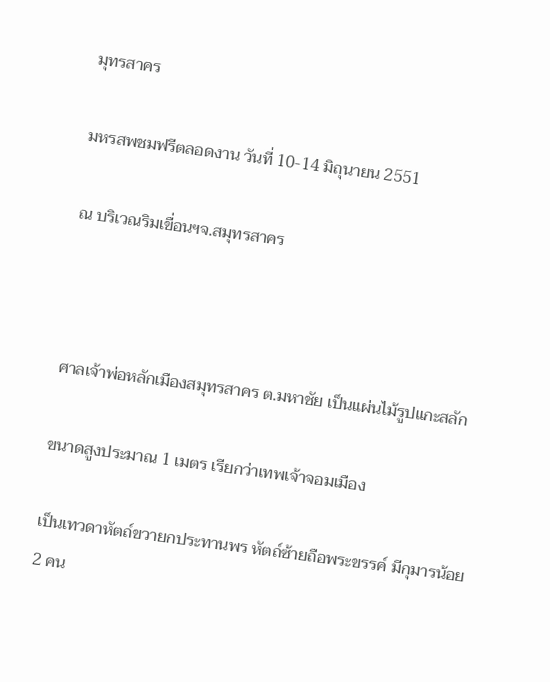มุทรสาคร

มหรสพชมฟรีตลอดงาน วันที่ 10-14 มิถุนายน 2551

ณ บริเวณริมเขื่อนฯจ.สมุทรสาคร



ศาลเจ้าพ่อหลักเมืองสมุทรสาคร ต.มหาชัย เป็นแผ่นไม้รูปแกะสลัก

ขนาดสูงประมาณ 1 เมตร เรียกว่าเทพเจ้าจอมเมือง

เป็นเทวดาหัตถ์ขวายกประทานพร หัตถ์ซ้ายถือพระขรรค์ มีกุมารน้อย 2 คน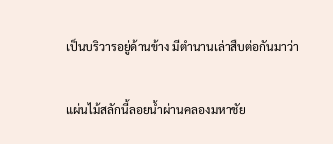เป็นบริวารอยู่ด้านข้าง มีตำนานเล่าสืบต่อกันมาว่า

แผ่นไม้สลักนี้ลอยน้ำผ่านคลองมหาชัย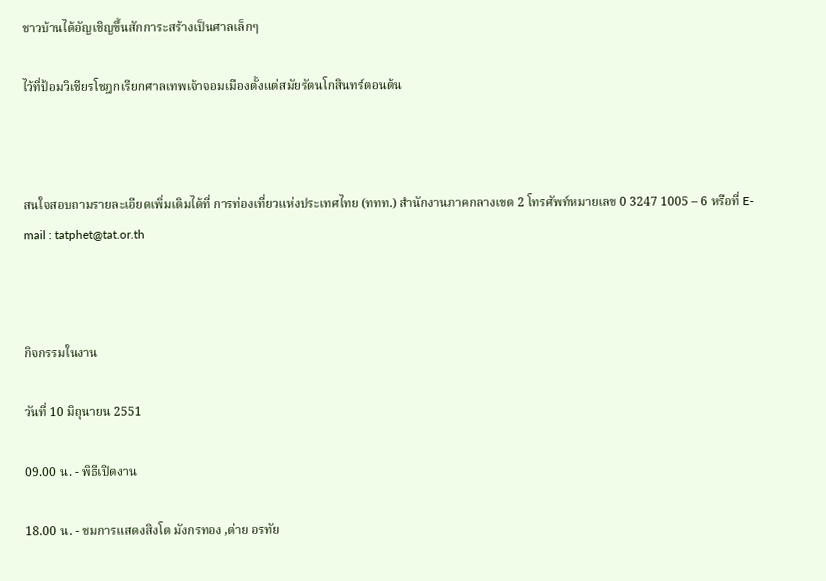ชาวบ้านได้อัญเชิญขึ้นสักการะสร้างเป็นศาลเล็กๆ

ไว้ที่ป้อมวิเชียรโชฎกเรียกศาลเทพเจ้าจอมเมืองตั้งแต่สมัยรัตนโกสินทร์ตอนต้น



สนใจสอบถามรายละเอียดเพิ่มเติมได้ที่ การท่องเที่ยวแห่งประเทศไทย (ททท.) สำนักงานภาคกลางเขต 2 โทรศัพท์หมายเลข 0 3247 1005 – 6 หรือที่ E-mail : tatphet@tat.or.th



กิจกรรมในงาน

วันที่ 10 มิถุนายน 2551

09.00 น. - พิธีเปิดงาน

18.00 น. - ชมการแสดงสิงโต มังกรทอง ,ต่าย อรทัย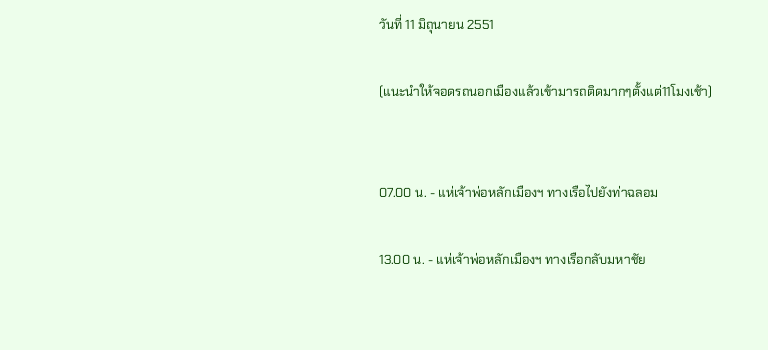วันที่ 11 มิถุนายน 2551

(แนะนำให้จอดรถนอกเมืองแล้วเข้ามารถติดมากๆตั้งแต่11โมงเช้า)


07.00 น. - แห่เจ้าพ่อหลักเมืองฯ ทางเรือไปยังท่าฉลอม

13.00 น. - แห่เจ้าพ่อหลักเมืองฯ ทางเรือกลับมหาชัย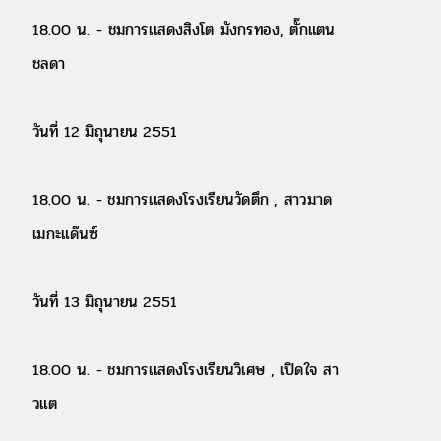18.00 น. - ชมการแสดงสิงโต มังกรทอง, ตั๊กแตน ชลดา

วันที่ 12 มิถุนายน 2551

18.00 น. - ชมการแสดงโรงเรียนวัดตึก , สาวมาด เมกะแด๊นซ์

วันที่ 13 มิถุนายน 2551

18.00 น. - ชมการแสดงโรงเรียนวิเศษ , เปิดใจ สาวแต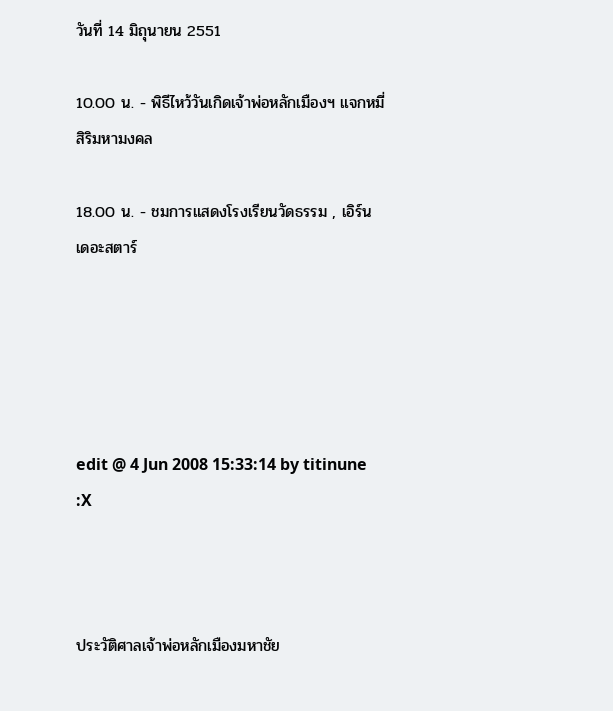วันที่ 14 มิถุนายน 2551

10.00 น. - พิธีไหว้วันเกิดเจ้าพ่อหลักเมืองฯ แจกหมี่สิริมหามงคล

18.00 น. - ชมการแสดงโรงเรียนวัดธรรม , เอิร์น เดอะสตาร์





edit @ 4 Jun 2008 15:33:14 by titinune :X



ประวัติศาลเจ้าพ่อหลักเมืองมหาชัย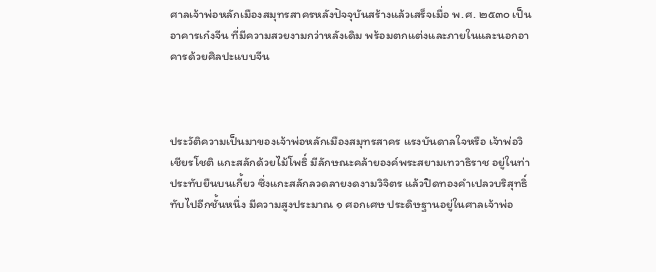ศาลเจ้าพ่อหลักเมืองสมุทรสาครหลังปัจจุบันสร้างแล้วเสร็จเมื่อ พ.ศ. ๒๕๓๐ เป็นอาคารเก๋งจีน ที่มีความสวยงามกว่าหลังเดิม พร้อมตกแต่งและภายในและนอกอาคารด้วยศิลปะแบบจีน



ประวัติความเป็นมาของเจ้าพ่อหลักเมืองสมุทรสาคร แรงบันดาลใจหรือ เจ้าพ่อวิเชียรโชติ แกะสลักด้วยไม้โพธิ์ มีลักษณะคล้ายองค์พระสยามเทวาธิราช อยู่ในท่าประทับยืนบนเกี้ยว ซึ่งแกะสลักลวดลายงดงามวิจิตร แล้วปิดทองคำเปลวบริสุทธิ์ทับไปอีกชั้นหนึ่ง มีความสูงประมาณ ๑ ศอกเศษ ประดิษฐานอยู่ในศาลเจ้าพ่อ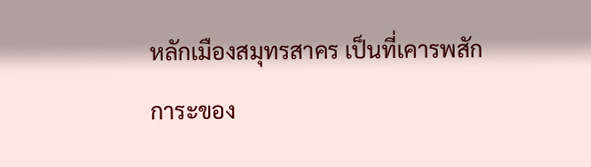หลักเมืองสมุทรสาคร เป็นที่เคารพสักการะของ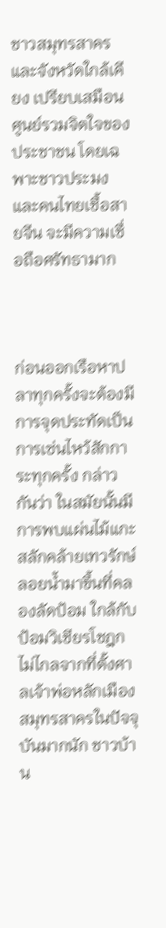ชาวสมุทรสาครและจังหวัดใกล้เคียง เปรียบเสมือนศูนย์รวมจิตใจของประชาชน โดยเฉพาะชาวประมงและคนไทยเชื้อสายจีน จะมีความเชื่อถือศรัทธามาก



ก่อนออกเรือหาปลาทุกครั้งจะต้องมีการจุดประทัดเป็นการเซ่นไหว้สักการะทุกครั้ง กล่าวกันว่า ในสมัยนั้นมีการพบแผ่นไม้แกะสลักคล้ายเทวรักษ์ลอยน้ำมาขึ้นที่คลองลัดป้อม ใกล้กับป้อมวิเชียรโชฎก ไม่ไกลจากที่ตั้งศาลเจ้าพ่อหลักเมืองสมุทรสาครในปัจจุบันมากนัก ชาวบ้าน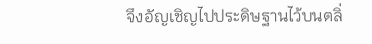จึงอัญเชิญไปประดิษฐานไว้บนตลิ่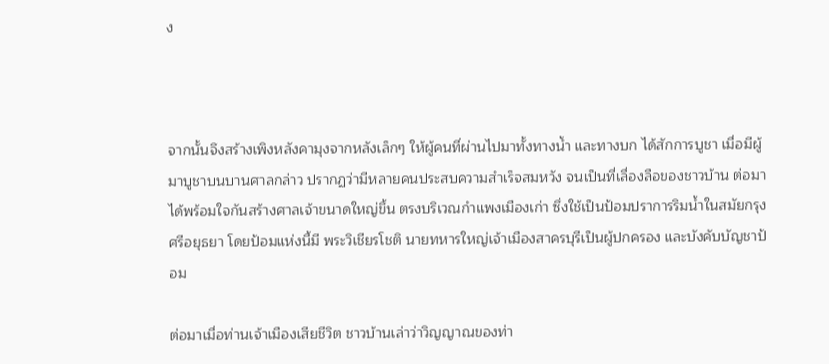ง



จากนั้นจึงสร้างเพิงหลังคามุงจากหลังเล็กๆ ให้ผู้คนที่ผ่านไปมาทั้งทางน้ำ และทางบก ได้สักการบูชา เมื่อมีผู้มาบูชาบนบานศาลกล่าว ปรากฏว่ามีหลายคนประสบความสำเร็จสมหวัง จนเป็นที่เลื่องลือของชาวบ้าน ต่อมาได้พร้อมใจกันสร้างศาลเจ้าขนาดใหญ่ขึ้น ตรงบริเวณกำแพงเมืองเก่า ซึ่งใช้เป็นป้อมปราการริมน้ำในสมัยกรุงศรีอยุธยา โดยป้อมแห่งนี้มี พระวิเชียรโชติ นายทหารใหญ่เจ้าเมืองสาครบุรีเป็นผู้ปกครอง และบังคับบัญชาป้อม

ต่อมาเมื่อท่านเจ้าเมืองเสียชีวิต ชาวบ้านเล่าว่าวิญญาณของท่า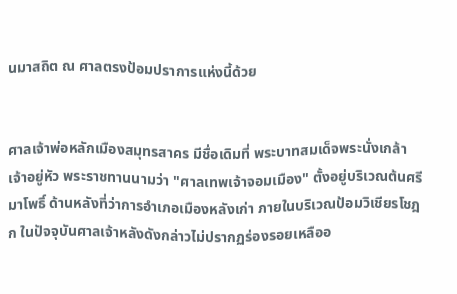นมาสถิต ณ ศาลตรงป้อมปราการแห่งนี้ด้วย


ศาลเจ้าพ่อหลักเมืองสมุทรสาคร มีชื่อเดิมที่ พระบาทสมเด็จพระนั่งเกล้าเจ้าอยู่หัว พระราชทานนามว่า "ศาลเทพเจ้าจอมเมือง" ตั้งอยู่บริเวณต้นศรีมาโพธิ์ ด้านหลังที่ว่าการอำเภอเมืองหลังเก่า ภายในบริเวณป้อมวิเชียรโชฎก ในปัจจุบันศาลเจ้าหลังดังกล่าวไม่ปรากฏร่องรอยเหลืออ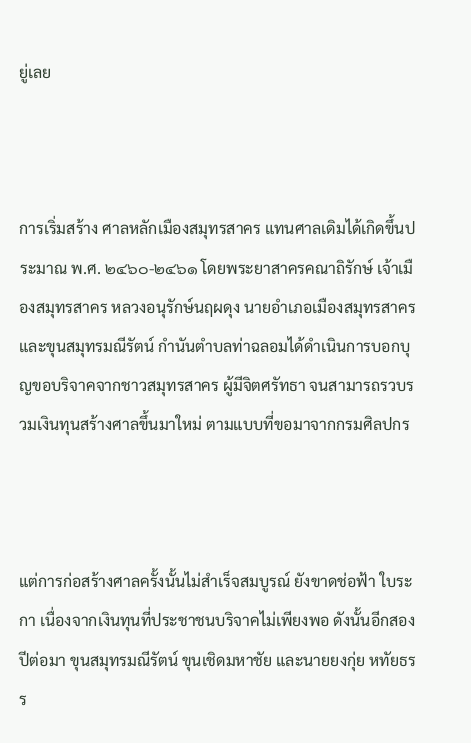ยู่เลย



การเริ่มสร้าง ศาลหลักเมืองสมุทรสาคร แทนศาลเดิมได้เกิดขึ้นประมาณ พ.ศ. ๒๔๖๐-๒๔๖๑ โดยพระยาสาครคณาถิรักษ์ เจ้าเมืองสมุทรสาคร หลวงอนุรักษ์นฤผดุง นายอำเภอเมืองสมุทรสาคร และขุนสมุทรมณีรัตน์ กำนันตำบลท่าฉลอมได้ดำเนินการบอกบุญขอบริจาคจากชาวสมุทรสาคร ผู้มีจิตศรัทธา จนสามารถรวบรวมเงินทุนสร้างศาลขึ้นมาใหม่ ตามแบบที่ขอมาจากกรมศิลปกร



แต่การก่อสร้างศาลครั้งนั้นไม่สำเร็จสมบูรณ์ ยังขาดช่อฟ้า ใบระกา เนื่องจากเงินทุนที่ประชาชนบริจาคไม่เพียงพอ ดังนั้นอีกสองปีต่อมา ขุนสมุทรมณีรัตน์ ขุนเชิดมหาชัย และนายยงกุ่ย หทัยธรร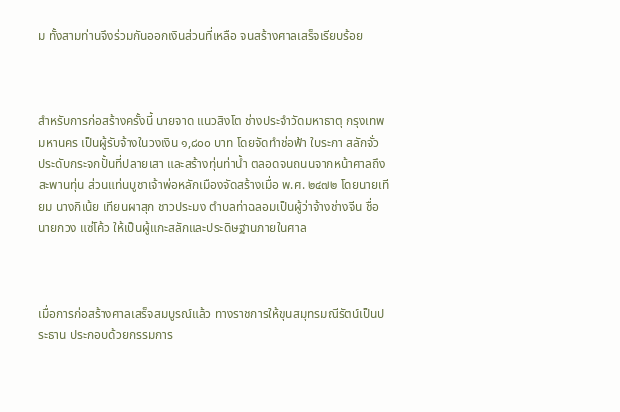ม ทั้งสามท่านจึงร่วมกันออกเงินส่วนที่เหลือ จนสร้างศาลเสร็จเรียบร้อย



สำหรับการก่อสร้างครั้งนี้ นายจาด แนวสิงโต ช่างประจำวัดมหาธาตุ กรุงเทพมหานคร เป็นผู้รับจ้างในวงเงิน ๑,๘๐๐ บาท โดยจัดทำช่อฟ้า ใบระกา สลักจั่ว ประดับกระจกปั้นที่ปลายเสา และสร้างทุ่นท่าน้ำ ตลอดจนถนนจากหน้าศาลถึงสะพานทุ่น ส่วนแท่นบูชาเจ้าพ่อหลักเมืองจัดสร้างเมื่อ พ.ศ. ๒๔๗๒ โดยนายเทียม นางกิเน้ย เทียนผาสุก ชาวประมง ตำบลท่าฉลอมเป็นผู้ว่าจ้างช่างจีน ชื่อนายกวง แซ่โค้ว ให้เป็นผู้แกะสลักและประดิษฐานภายในศาล



เมื่อการก่อสร้างศาลเสร็จสมบูรณ์แล้ว ทางราชการให้ขุนสมุทรมณีรัตน์เป็นประธาน ประกอบด้วยกรรมการ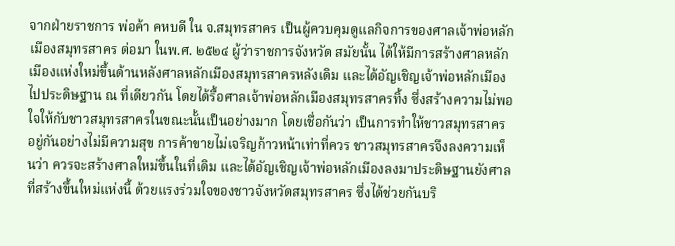จากฝ่ายราชการ พ่อค้า คหบดี ใน จ.สมุทรสาคร เป็นผู้ควบคุมดูแลกิจการของศาลเจ้าพ่อหลักเมืองสมุทรสาคร ต่อมา ในพ.ศ. ๒๕๒๔ ผู้ว่าราชการจังหวัด สมัยนั้น ได้ให้มีการสร้างศาลหลักเมืองแห่งใหม่ขึ้นด้านหลังศาลหลักเมืองสมุทรสาครหลังเดิม และได้อัญเชิญเจ้าพ่อหลักเมืองไปประดิษฐาน ณ ที่เดียวกัน โดยได้รื้อศาลเจ้าพ่อหลักเมืองสมุทรสาครทิ้ง ซึ่งสร้างความไม่พอใจให้กับชาวสมุทรสาครในขณะนั้นเป็นอย่างมาก โดยเชื่อกันว่า เป็นการทำให้ชาวสมุทรสาครอยู่กันอย่างไม่มีความสุข การค้าขายไม่เจริญก้าวหน้าเท่าที่ควร ชาวสมุทรสาครจึงลงความเห็นว่า ควรจะสร้างศาลใหม่ขึ้นในที่เดิม และได้อัญเชิญเจ้าพ่อหลักเมืองลงมาประดิษฐานยังศาลที่สร้างขึ้นใหม่แห่งนี้ ด้วยแรงร่วมใจของชาวจังหวัดสมุทรสาคร ซึ่งได้ช่วยกันบริ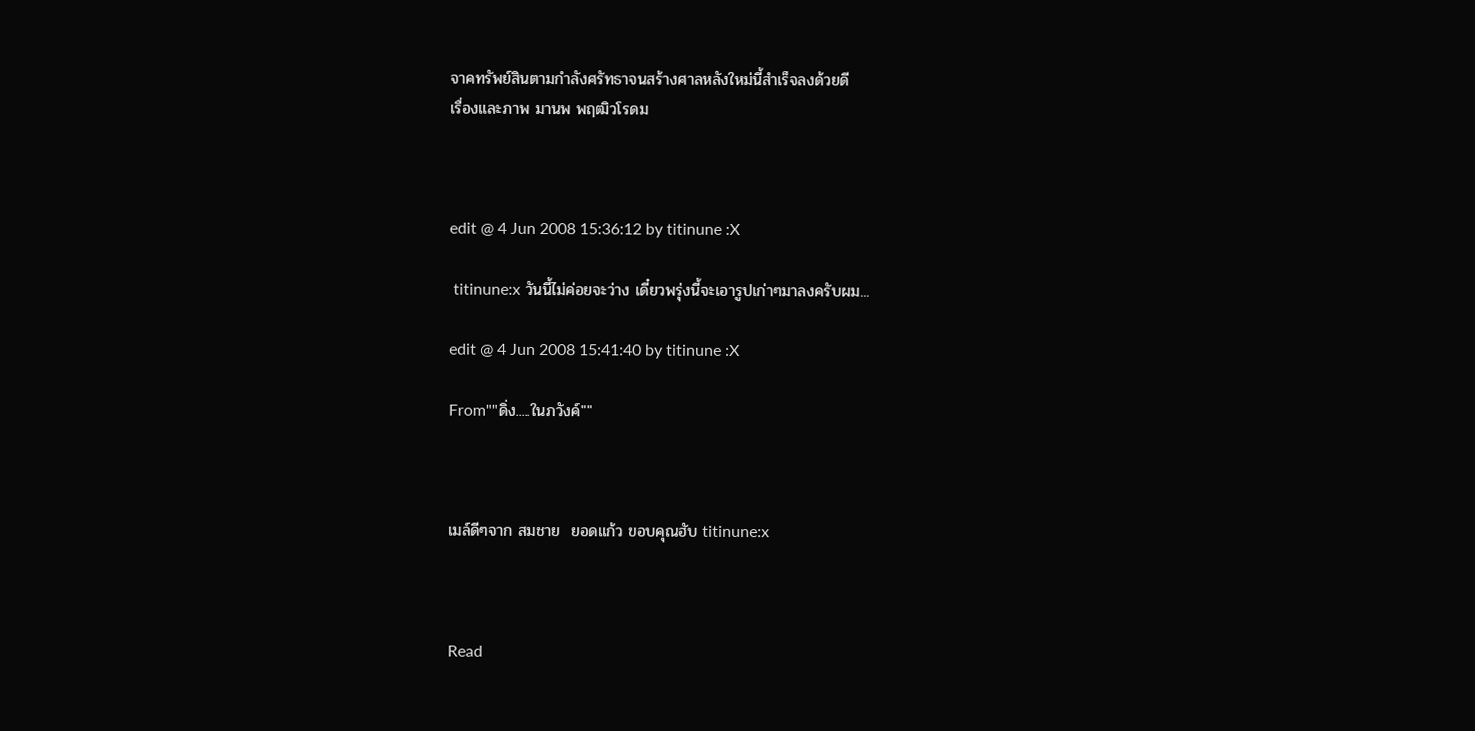จาคทรัพย์สินตามกำลังศรัทธาจนสร้างศาลหลังใหม่นี้สำเร็จลงด้วยดี
เรื่องและภาพ มานพ พฤฒิวโรดม



edit @ 4 Jun 2008 15:36:12 by titinune :X

 titinune:x วันนี้ไม่ค่อยจะว่าง เดี๋ยวพรุ่งนี้จะเอารูปเก่าๆมาลงครับผม...

edit @ 4 Jun 2008 15:41:40 by titinune :X

From""ดิ่ง.....ในภวังค์""



เมล์ดีๆจาก สมชาย  ยอดแก้ว ขอบคุณฮับ titinune:x



Read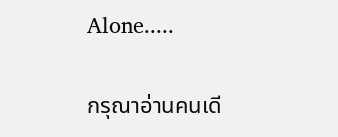Alone.....

กรุณาอ่านคนเดี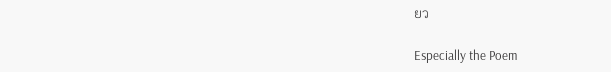ยว

Especially the Poem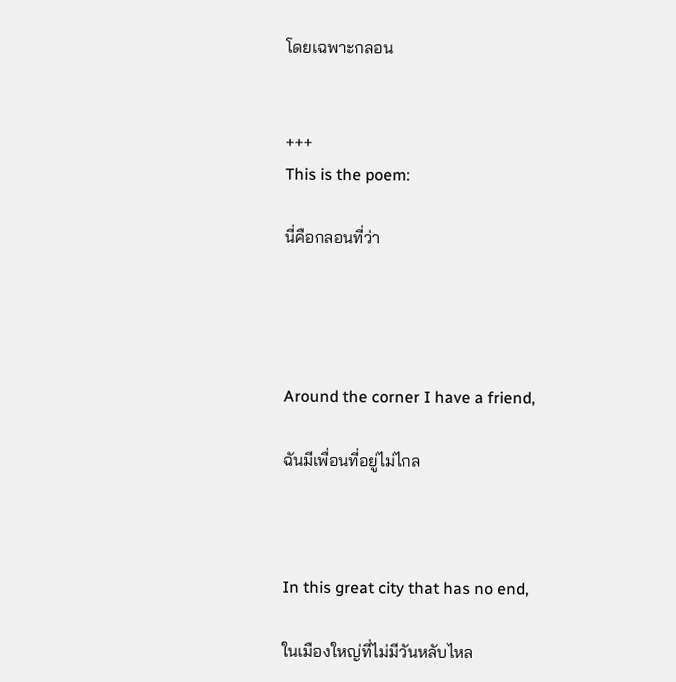โดยเฉพาะกลอน


+++
This is the poem:

นี่คือกลอนที่ว่า




Around the corner I have a friend,

ฉันมีเพื่อนที่อยู่ไม่ไกล



In this great city that has no end,

ในเมืองใหญ่ที่ไม่มีวันหลับไหล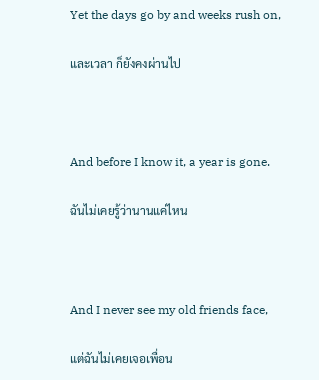Yet the days go by and weeks rush on,

และเวลา ก็ยังคงผ่านไป



And before I know it, a year is gone.

ฉันไม่เคยรู้ว่านานแค่ไหน



And I never see my old friends face,

แต่ฉันไม่เคยเจอเพื่อน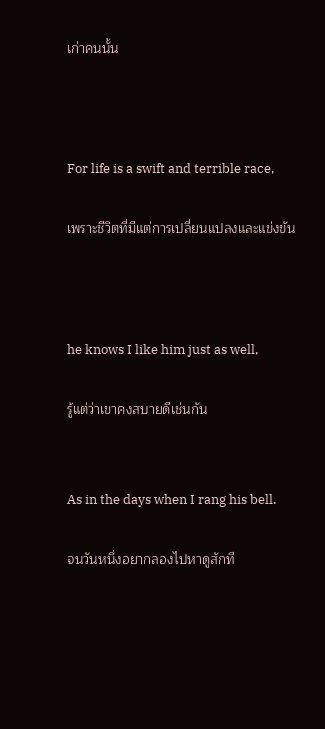เก่าคนนั้น



For life is a swift and terrible race,

เพราะชีวิตที่มีแต่การเปลี่ยนแปลงและแข่งขัน



he knows I like him just as well,

รู้แต่ว่าเขาคงสบายดีเช่นกัน


As in the days when I rang his bell.

จนวันหนึ่งอยากลองไปหาดูสักที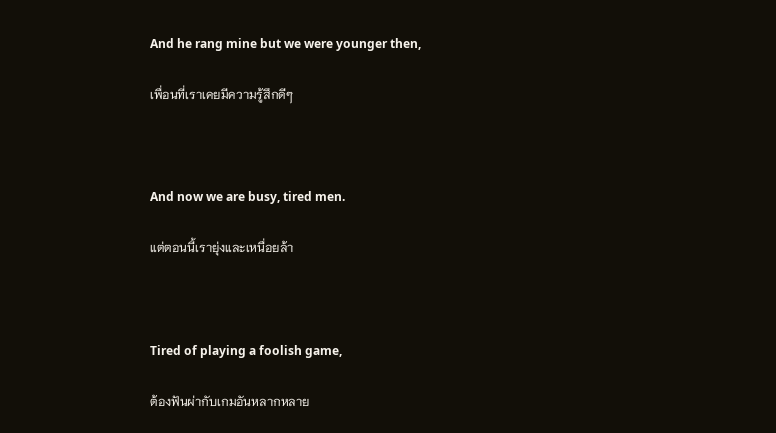And he rang mine but we were younger then,

เพื่อนที่เราเคยมีความรู้สึกดีๆ



And now we are busy, tired men.

แต่ตอนนี้เรายุ่งและเหนื่อยล้า



Tired of playing a foolish game,

ต้องฟันผ่ากับเกมอันหลากหลาย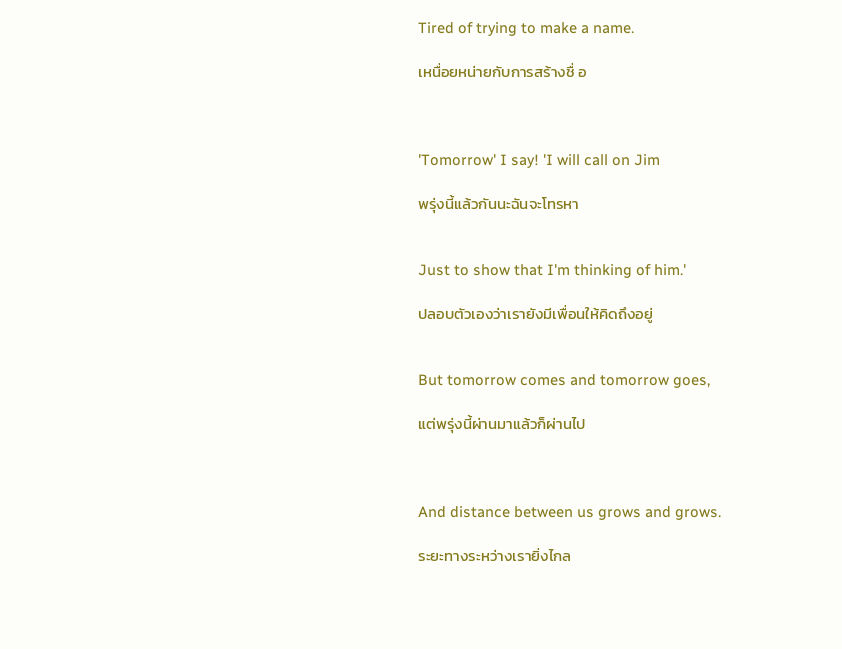Tired of trying to make a name.

เหนื่อยหน่ายกับการสร้างชื่ อ



'Tomorrow' I say! 'I will call on Jim

พรุ่งนี้แล้วกันนะฉันจะโทรหา


Just to show that I'm thinking of him.'

ปลอบตัวเองว่าเรายังมีเพื่อนให้คิดถึงอยู่


But tomorrow comes and tomorrow goes,

แต่พรุ่งนี้ผ่านมาแล้วก็ผ่านไป



And distance between us grows and grows.

ระยะทางระหว่างเรายิ่งไกล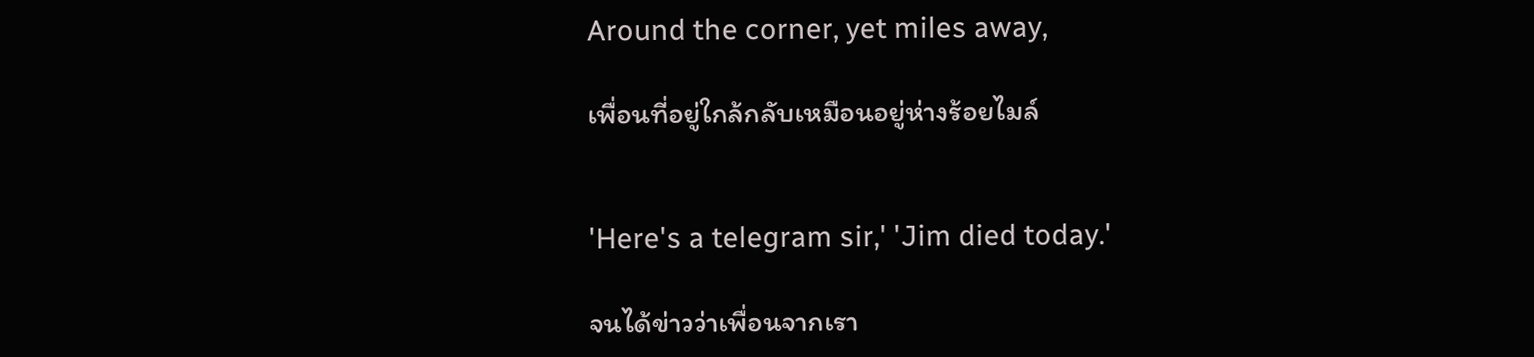Around the corner, yet miles away,

เพื่อนที่อยู่ใกล้กลับเหมือนอยู่ห่างร้อยไมล์


'Here's a telegram sir,' 'Jim died today.'

จนได้ข่าวว่าเพื่อนจากเรา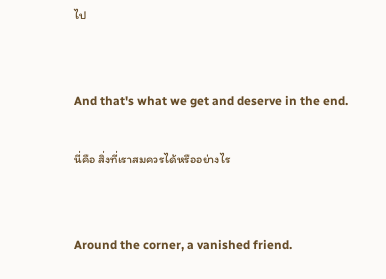ไป


And that's what we get and deserve in the end.

นี่คือ สิ่งที่เราสมควรได้หรืออย่างไร


Around the corner, a vanished friend.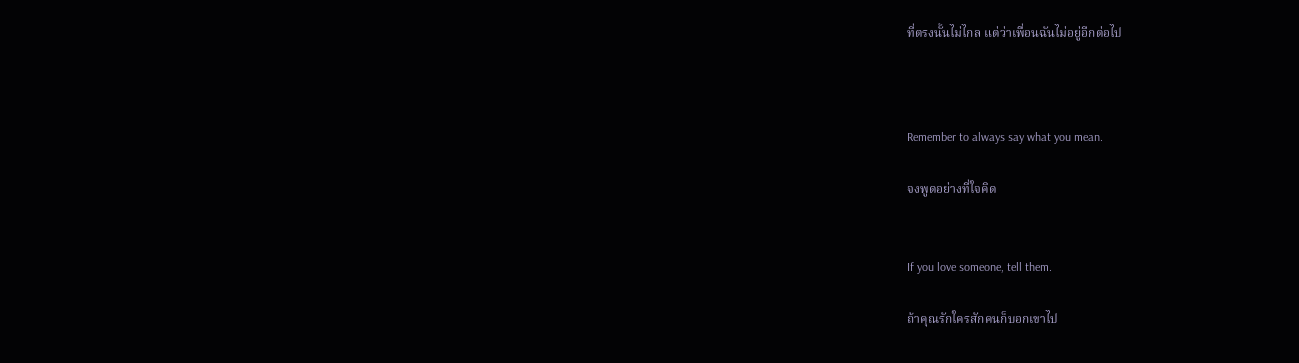ที่ตรงนั้นไม่ไกล แต่ว่าเพื่อนฉันไม่อยู่อีกต่อไป



Remember to always say what you mean.

จงพูดอย่างที่ใจคิด


If you love someone, tell them.

ถ้าคุณรักใครสักคนก็บอกเขาไป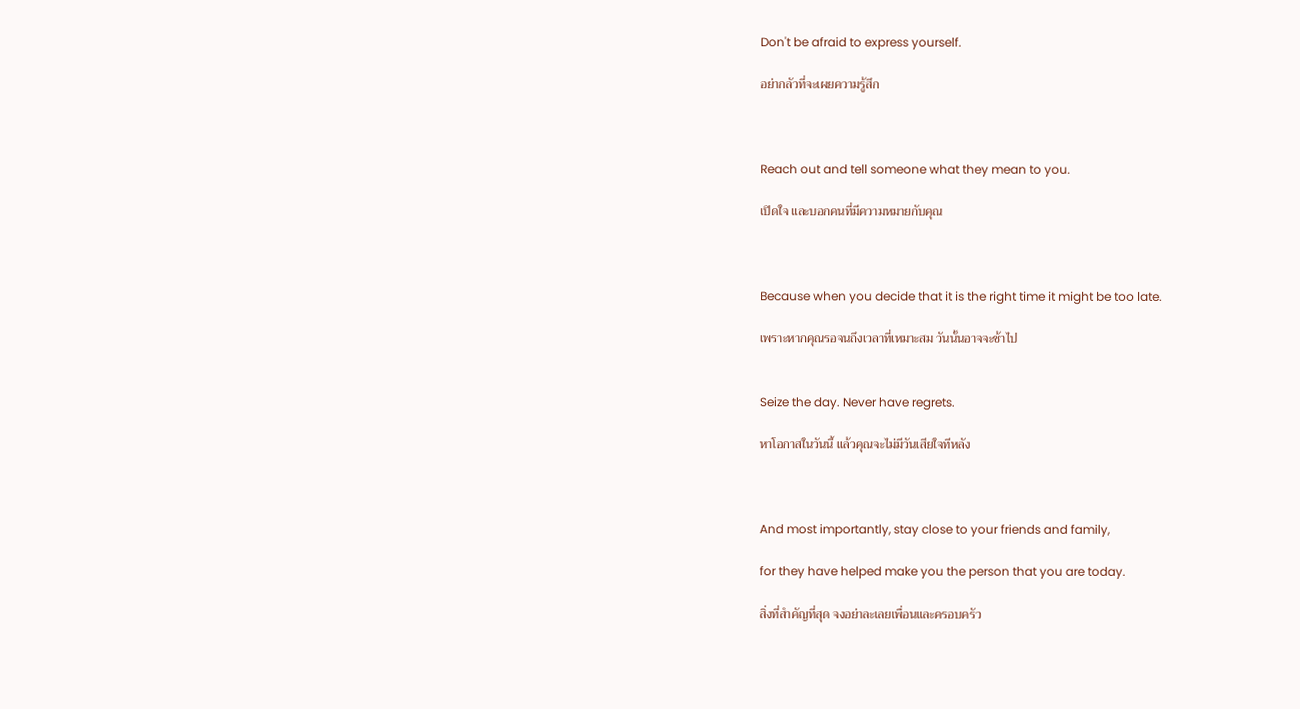Don't be afraid to express yourself.

อย่ากลัวที่จะเผยความรู้สึก



Reach out and tell someone what they mean to you.

เปิดใจ และบอกคนที่มีความหมายกับคุณ



Because when you decide that it is the right time it might be too late.

เพราะหากคุณรอจนถึงเวลาที่เหมาะสม วันนั้นอาจจะช้าไป


Seize the day. Never have regrets.

หาโอกาสในวันนี้ แล้วคุณจะไม่มีวันเสียใจทีหลัง



And most importantly, stay close to your friends and family,

for they have helped make you the person that you are today.

สิ่งที่สำคัญที่สุด จงอย่าละเลยเพื่อนและครอบครัว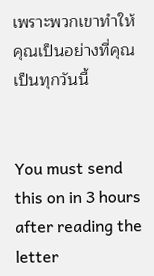เพราะพวกเขาทำให้คุณเป็นอย่างที่คุณเป็นทุกวันนี้


You must send this on in 3 hours after reading the letter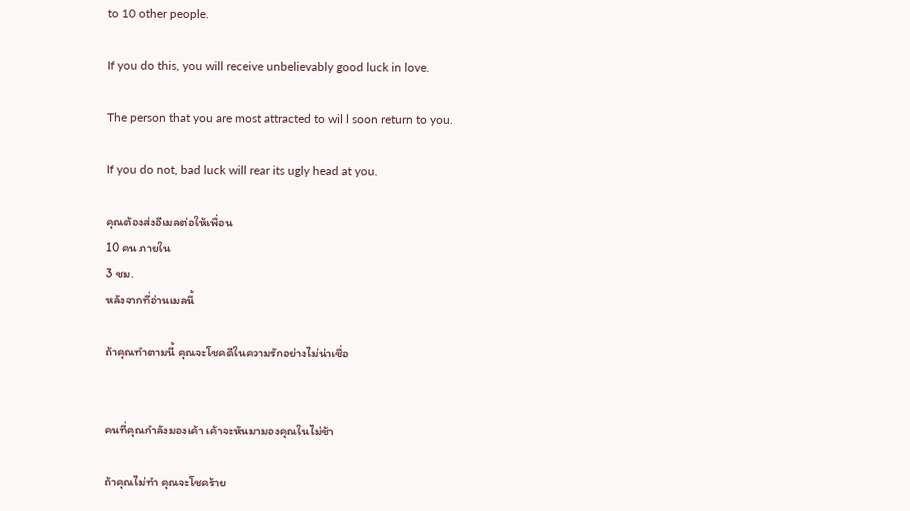to 10 other people.

If you do this, you will receive unbelievably good luck in love.

The person that you are most attracted to wil l soon return to you.

If you do not, bad luck will rear its ugly head at you.

คุณต้องส่งอีเมลต่อให้เพื่อน
10 คน ภายใน
3 ชม.
หลังจากที่อ่านเมลนี้

ถ้าคุณทำตามนี้ คุณจะโชคดีในความรักอย่างไม่น่าเชื่อ


คนที่คุณกำลังมองเค้า เค้าจะหันมามองคุณในไม่ช้า

ถ้าคุณไม่ทำ คุณจะโชคร้าย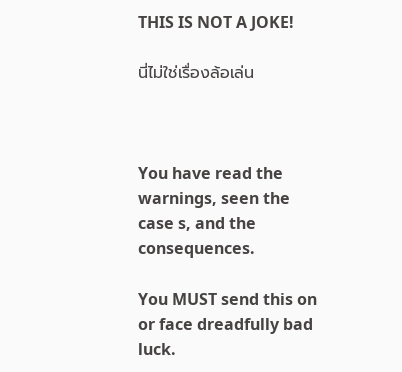THIS IS NOT A JOKE!

นี่ไม่ใช่เรื่องล้อเล่น



You have read the warnings, seen the case s, and the consequences.

You MUST send this on or face dreadfully bad luck.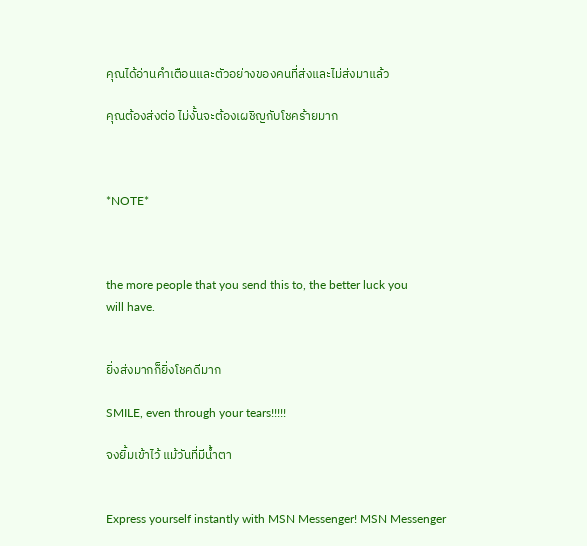คุณได้อ่านคำเตือนและตัวอย่างของคนที่ส่งและไม่ส่งมาแล้ว

คุณต้องส่งต่อ ไม่งั้นจะต้องเผชิญกับโชคร้ายมาก



*NOTE*



the more people that you send this to, the better luck you
will have.


ยิ่งส่งมากก็ยิ่งโชคดีมาก

SMILE, even through your tears!!!!!

จงยิ้มเข้าไว้ แม้วันที่มีน้ำตา


Express yourself instantly with MSN Messenger! MSN Messenger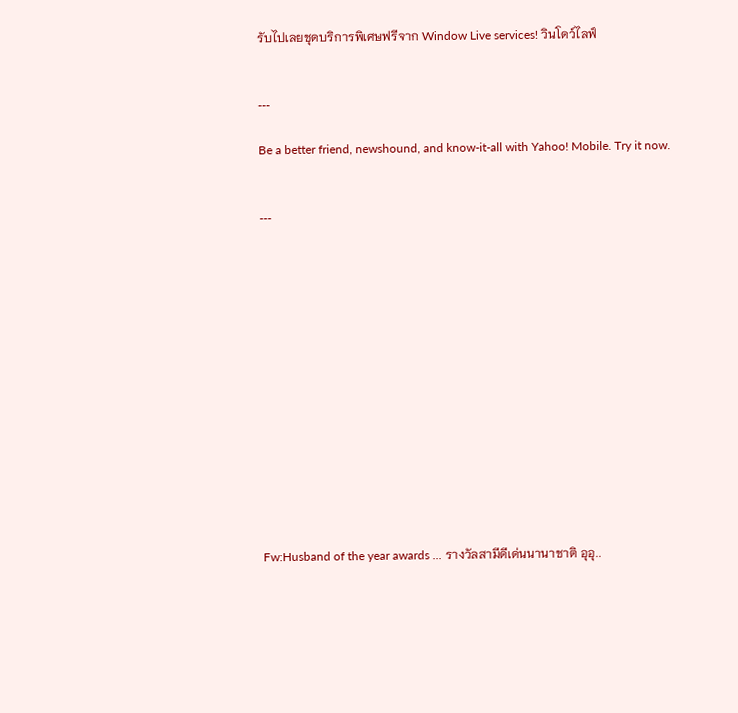รับไปเลยชุดบริการพิเศษฟรีจาก Window Live services! วินโดว์ไลฟ์


---

Be a better friend, newshound, and know-it-all with Yahoo! Mobile. Try it now.


---














Fw:Husband of the year awards ... รางวัลสามีดีเด่นนานาชาติ อุอุ..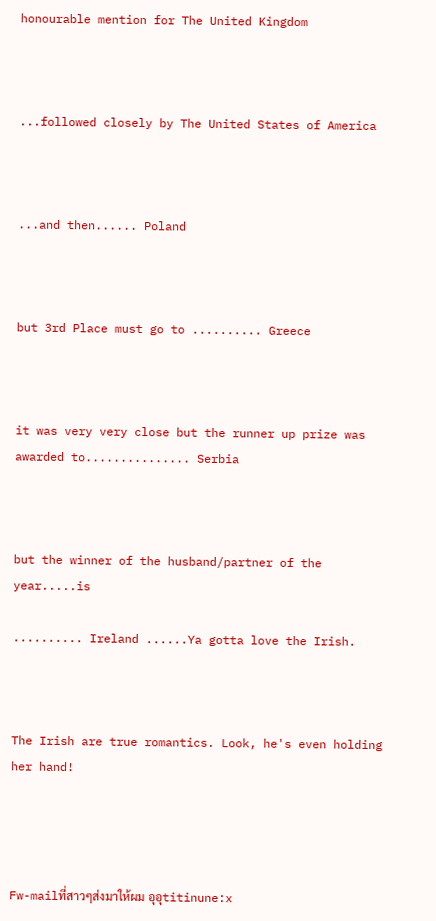honourable mention for The United Kingdom



...followed closely by The United States of America



...and then...... Poland



but 3rd Place must go to .......... Greece



it was very very close but the runner up prize was awarded to............... Serbia



but the winner of the husband/partner of the year.....is

.......... Ireland ......Ya gotta love the Irish.



The Irish are true romantics. Look, he's even holding her hand!




Fw-mailที่สาวๆส่งมาให้ผม อุอุtitinune:x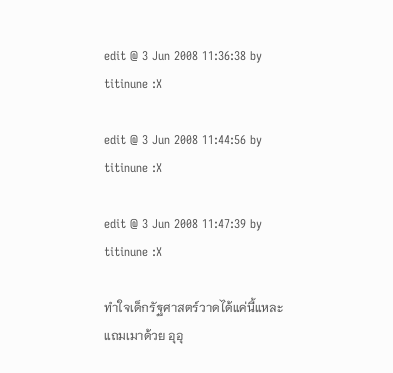edit @ 3 Jun 2008 11:36:38 by titinune :X

edit @ 3 Jun 2008 11:44:56 by titinune :X

edit @ 3 Jun 2008 11:47:39 by titinune :X

ทำใจเด็กรัฐศาสตร์วาดได้แค่นี้แหละแถมเมาด้วย อุอุ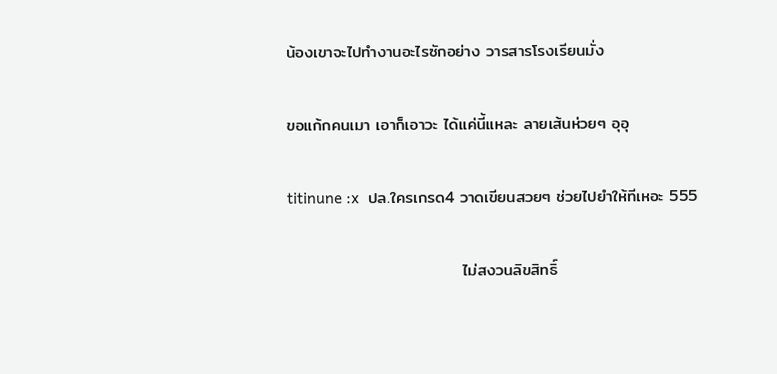น้องเขาจะไปทำงานอะไรซักอย่าง วารสารโรงเรียนมั่ง

ขอแก้กคนเมา เอาก็เอาวะ ได้แค่นี้แหละ ลายเส้นห่วยๆ อุอุ

titinune :x  ปล.ใครเกรด4 วาดเขียนสวยๆ ช่วยไปยำให้ทีเหอะ 555

                              ไม่สงวนลิขสิทธิ์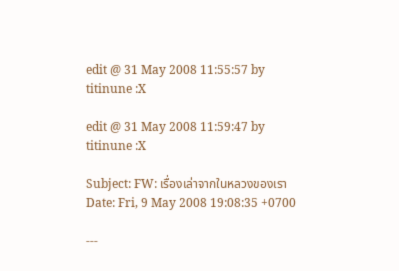edit @ 31 May 2008 11:55:57 by titinune :X

edit @ 31 May 2008 11:59:47 by titinune :X

Subject: FW: เรื่องเล่าจากในหลวงของเรา
Date: Fri, 9 May 2008 19:08:35 +0700

---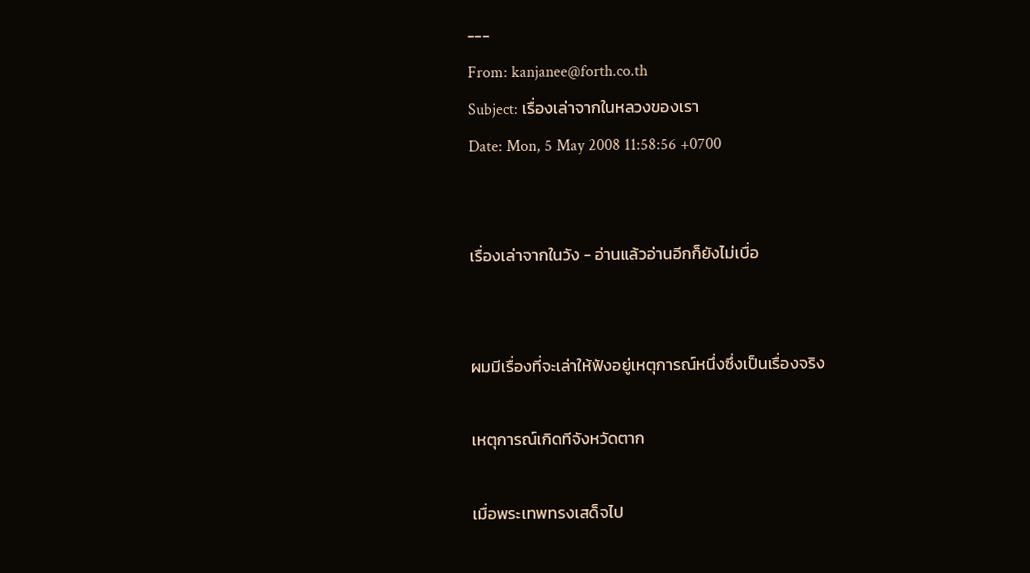---
From: kanjanee@forth.co.th
Subject: เรื่องเล่าจากในหลวงของเรา
Date: Mon, 5 May 2008 11:58:56 +0700


เรื่องเล่าจากในวัง - อ่านแล้วอ่านอีกก็ยังไม่เบื่อ


ผมมีเรื่องที่จะเล่าให้ฟังอยู่เหตุการณ์หนึ่งซึ่งเป็นเรื่องจริง

เหตุการณ์เกิดทีจังหวัดตาก

เมื่อพระเทพทรงเสด็จไป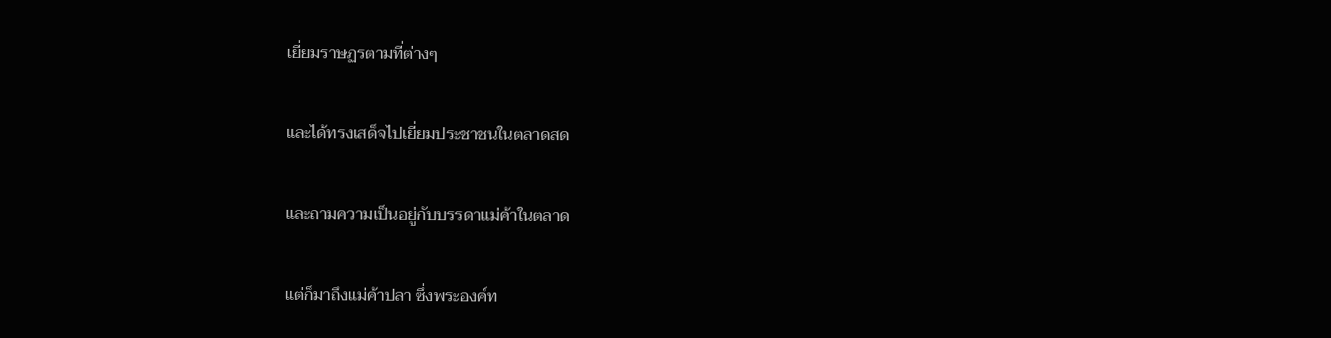เยี่ยมราษฏรตามที่ต่างๆ

และได้ทรงเสด็จไปเยี่ยมประชาชนในตลาดสด

และถามความเป็นอยู่กับบรรดาแม่ค้าในตลาด

แต่ก็มาถึงแม่ค้าปลา ซึ่งพระองค์ท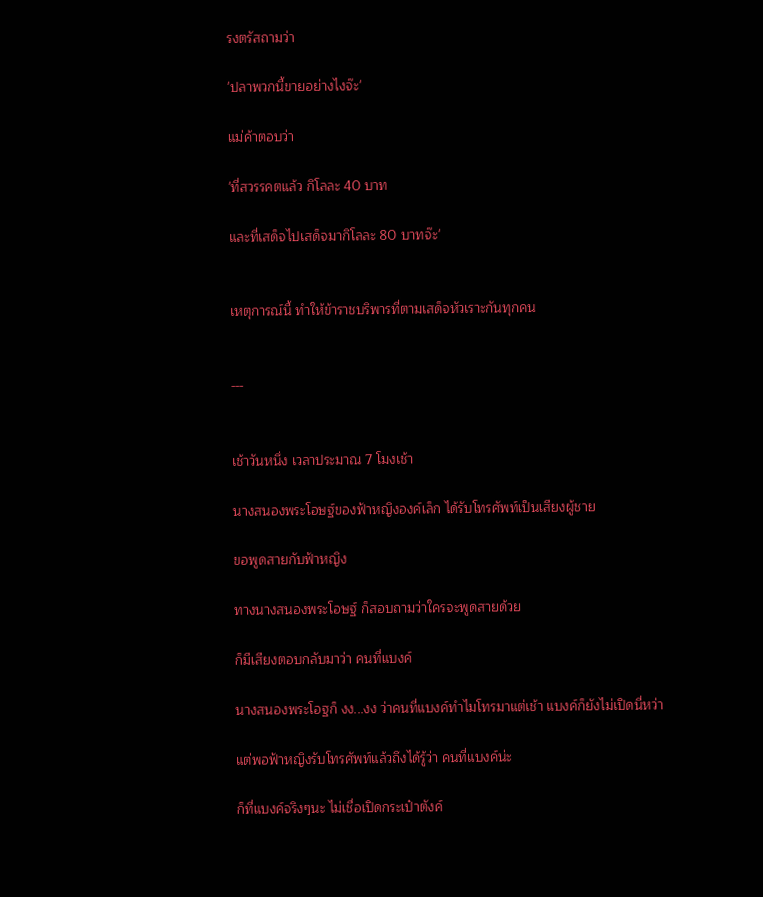รงตรัสถามว่า

'ปลาพวกนี้ขายอย่างไงจ๊ะ'

แม่ค้าตอบว่า

'ที่สวรรคตแล้ว กิโลละ 40 บาท

และที่เสด็จไปเสด็จมากิโลละ 80 บาทจ๊ะ'


เหตุการณ์นี้ ทำให้ข้าราชบริพารที่ตามเสด็จหัวเราะกันทุกคน


---


เช้าวันหนึ่ง เวลาประมาณ 7 โมงเช้า

นางสนองพระโอษฐ์ของฟ้าหญิงองค์เล็ก ได้รับโทรศัพท์เป็นเสียงผู้ชาย

ขอพูดสายกับฟ้าหญิง

ทางนางสนองพระโอษฐ์ ก็สอบถามว่าใครจะพูดสายด้วย

ก็มีเสียงตอบกลับมาว่า คนที่แบงค์

นางสนองพระโอฐก็ งง...งง ว่าคนที่แบงค์ทำไมโทรมาแต่เช้า แบงค์ก็ยังไม่เปิดนี่หว่า

แต่พอฟ้าหญิงรับโทรศัพท์แล้วถึงได้รู้ว่า คนที่แบงค์น่ะ

ก็ที่แบงค์จริงๆนะ ไม่เชื่อเปิดกระเป๋าตังค์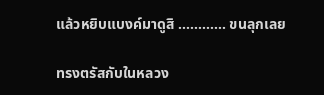แล้วหยิบแบงค์มาดูสิ ............ ขนลุกเลย

ทรงตรัสกับในหลวง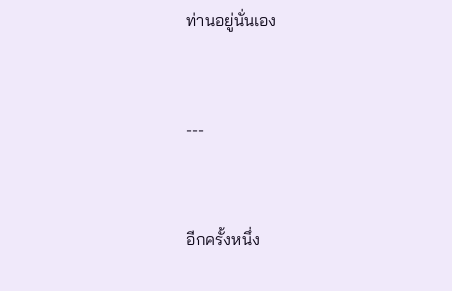ท่านอยู่นั่นเอง


---


อีกครั้งหนึ่ง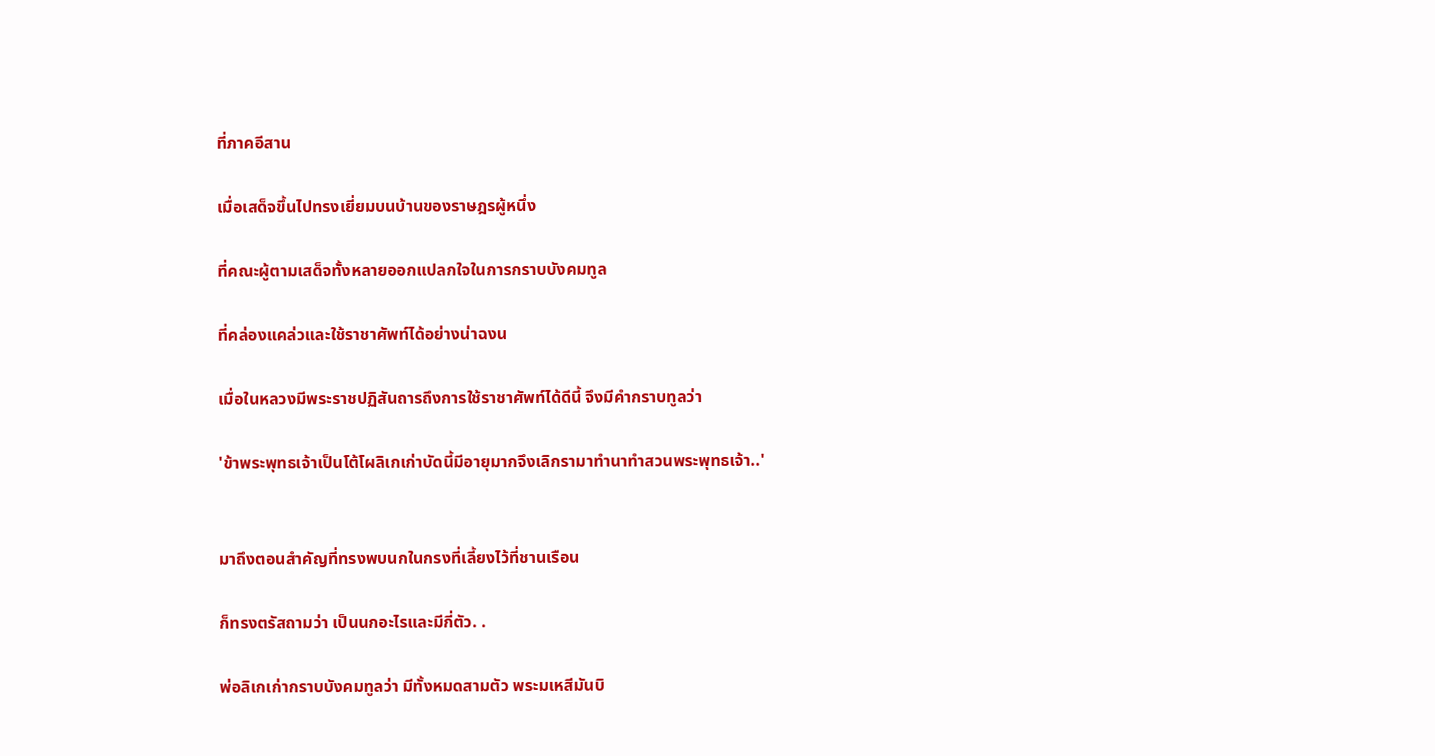ที่ภาคอีสาน

เมื่อเสด็จขึ้นไปทรงเยี่ยมบนบ้านของราษฎรผู้หนึ่ง

ที่คณะผู้ตามเสด็จทั้งหลายออกแปลกใจในการกราบบังคมทูล

ที่คล่องแคล่วและใช้ราชาศัพท์ได้อย่างน่าฉงน

เมื่อในหลวงมีพระราชปฏิสันถารถึงการใช้ราชาศัพท์ได้ดีนี้ จึงมีคำกราบทูลว่า

'ข้าพระพุทธเจ้าเป็นโต้โผลิเกเก่าบัดนี้มีอายุมากจึงเลิกรามาทำนาทำสวนพระพุทธเจ้า..'


มาถึงตอนสำคัญที่ทรงพบนกในกรงที่เลี้ยงไว้ที่ชานเรือน

ก็ทรงตรัสถามว่า เป็นนกอะไรและมีกี่ตัว. .

พ่อลิเกเก่ากราบบังคมทูลว่า มีทั้งหมดสามตัว พระมเหสีมันบิ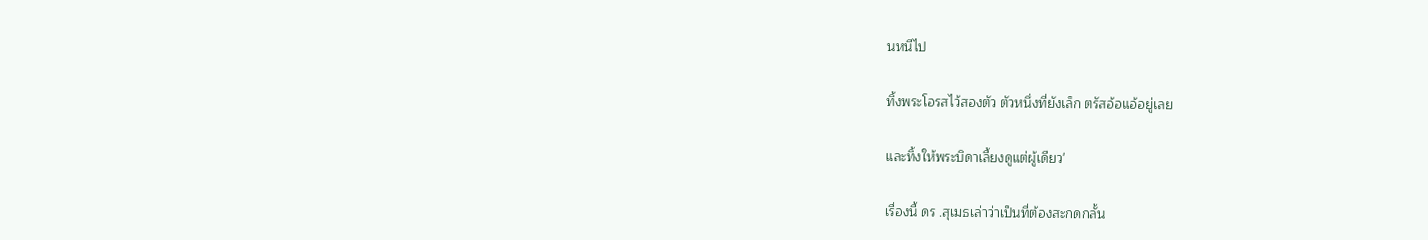นหนีไป

ทิ้งพระโอรสไว้สองตัว ตัวหนึ่งที่ยังเล็ก ตรัสอ้อแอ้อยู่เลย

และทิ้งให้พระบิดาเลี้ยงดูแต่ผู้เดียว'

เรื่องนี้ ดร .สุเมธเล่าว่าเป็นที่ต้องสะกดกลั้น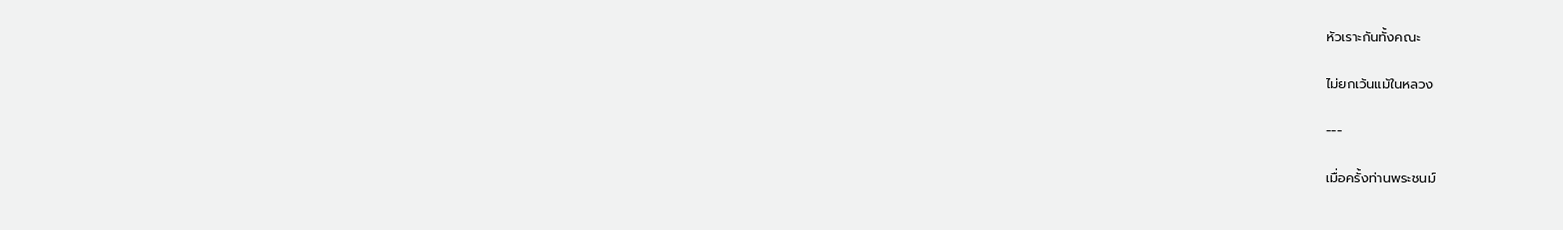หัวเราะกันทั้งคณะ

ไม่ยกเว้นแม้ในหลวง

---

เมื่อครั้งท่านพระชนม์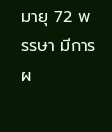มายุ 72 พรรษา มีการผ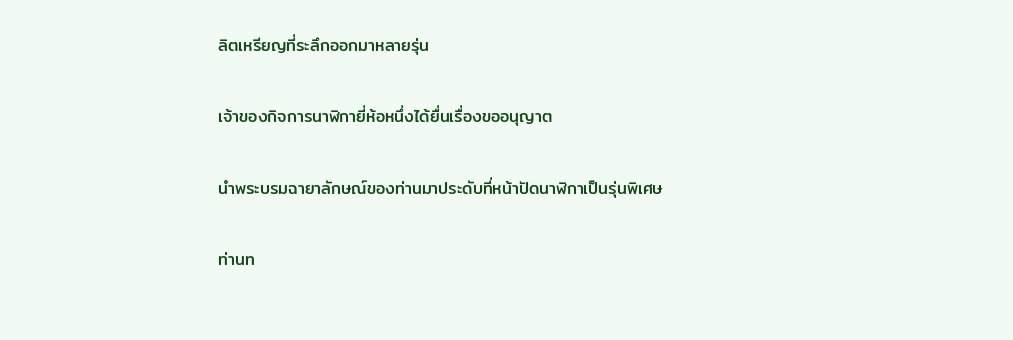ลิตเหรียญที่ระลึกออกมาหลายรุ่น

เจ้าของกิจการนาฬิกายี่ห้อหนึ่งได้ยื่นเรื่องขออนุญาต

นำพระบรมฉายาลักษณ์ของท่านมาประดับที่หน้าปัดนาฬิกาเป็นรุ่นพิเศษ

ท่านท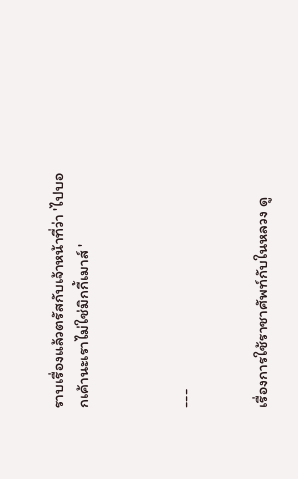ราบเรื่องแล้วตรัสกับเจ้าหน้าที่ว่า 'ไปบอกเค้านะเราไม่ใช่มิกกี้เมาส์ '



---


เรื่องการใช้ราชาศัพท์กับในหลวง ดู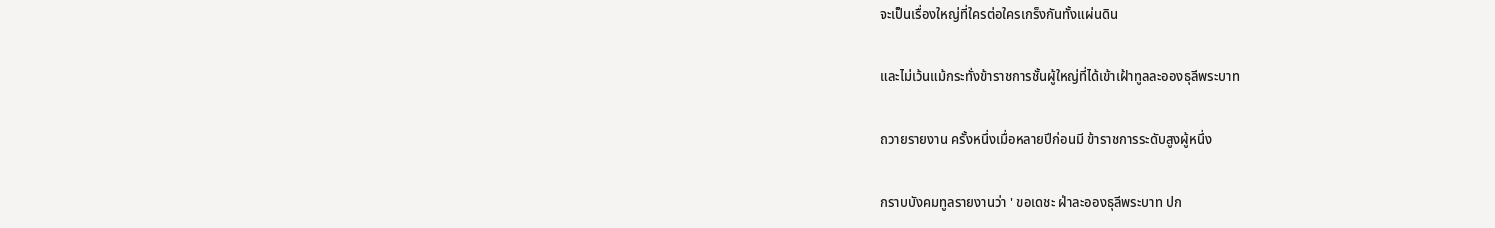จะเป็นเรื่องใหญ่ที่ใครต่อใครเกร็งกันทั้งแผ่นดิน

และไม่เว้นแม้กระทั่งข้าราชการชั้นผู้ใหญ่ที่ได้เข้าเฝ้าทูลละอองธุลีพระบาท

ถวายรายงาน ครั้งหนึ่งเมื่อหลายปีก่อนมี ข้าราชการระดับสูงผู้หนึ่ง

กราบบังคมทูลรายงานว่า ' ขอเดชะ ฝ่าละอองธุลีพระบาท ปก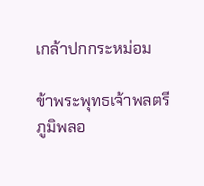เกล้าปกกระหม่อม

ข้าพระพุทธเจ้าพลตรีภูมิพลอ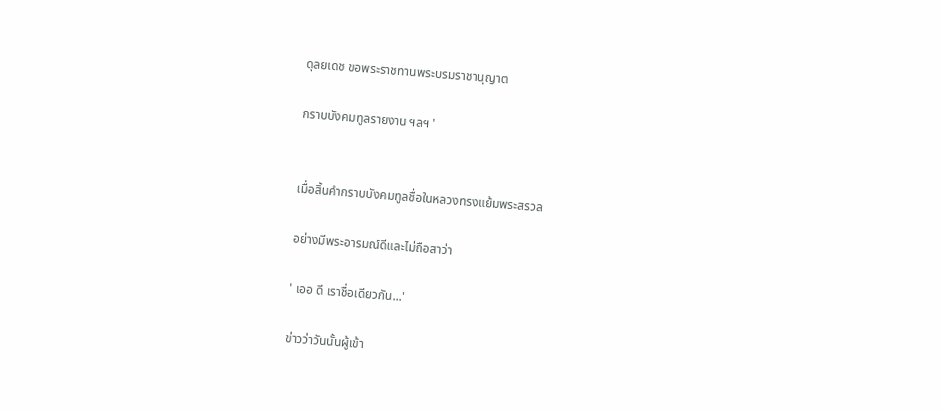ดุลยเดช ขอพระราชทานพระบรมราชานุญาต

กราบบังคมทูลรายงาน ฯลฯ '


เมื่อสิ้นคำกราบบังคมทูลชื่อในหลวงทรงแย้มพระสรวล

อย่างมีพระอารมณ์ดีและไม่ถือสาว่า

' เออ ดี เราชื่อเดียวกัน...'

ข่าวว่าวันนั้นผู้เข้า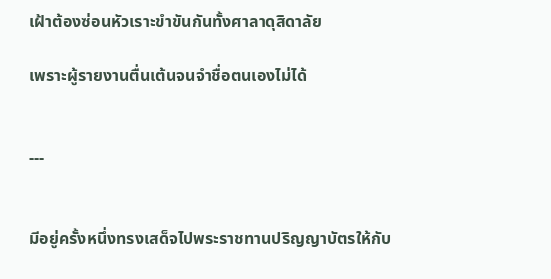เฝ้าต้องซ่อนหัวเราะขำขันกันทั้งศาลาดุสิดาลัย

เพราะผู้รายงานตื่นเต้นจนจำชื่อตนเองไม่ได้


---


มีอยู่ครั้งหนึ่งทรงเสด็จไปพระราชทานปริญญาบัตรให้กับ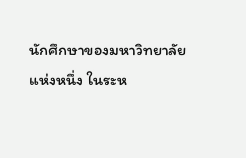นักศึกษาของมหาวิทยาลัยแห่งหนึ่ง ในระห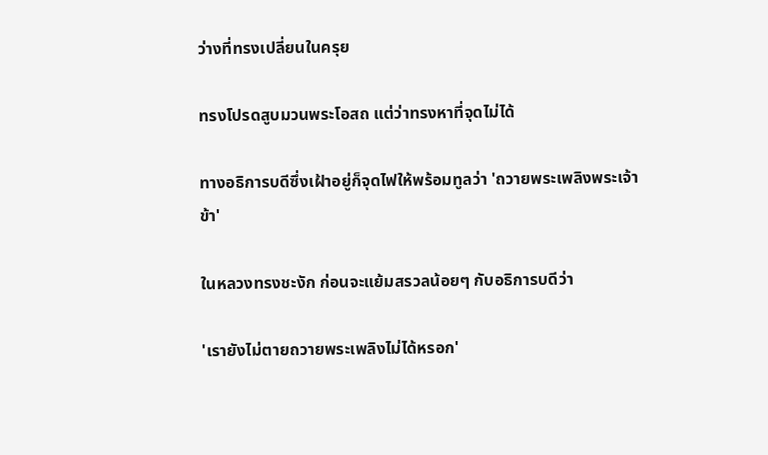ว่างที่ทรงเปลี่ยนในครุย

ทรงโปรดสูบมวนพระโอสถ แต่ว่าทรงหาที่จุดไม่ได้

ทางอธิการบดีซึ่งเฝ้าอยู่ก็จุดไฟให้พร้อมทูลว่า 'ถวายพระเพลิงพระเจ้าข้า'

ในหลวงทรงชะงัก ก่อนจะแย้มสรวลน้อยๆ กับอธิการบดีว่า

'เรายังไม่ตายถวายพระเพลิงไม่ได้หรอก'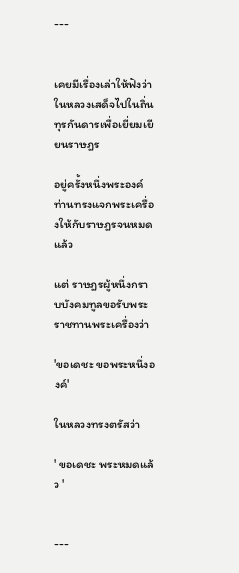---


เคยมีเรื่องเล่าให้ฟังว่า ในหลวงเสด็จไปในถิ่นทุรกันดารเพื่อเยี่ยมเยียนราษฎร

อยู่ครั้งหนึ่งพระองค์ท่านทรงแจกพระเครื่องให้กับราษฎรจนหมดแล้ว

แต่ ราษฎรผู้หนึ่งกราบบังคมทูลขอรับพระราชทานพระเครื่องว่า

'ขอเดชะ ขอพระหนึ่งองค์'

ในหลวงทรงตรัสว่า

' ขอเดชะ พระหมดแล้ว '


---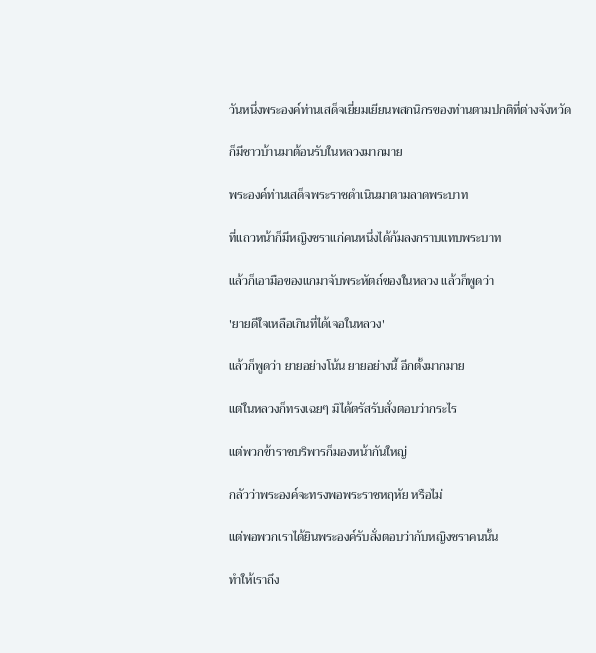วันหนึ่งพระองค์ท่านเสด็จเยี่ยมเยียนพสกนิกรของท่านตามปกติที่ต่างจังหวัด

ก็มีชาวบ้านมาต้อนรับในหลวงมากมาย

พระองค์ท่านเสด็จพระราชดำเนินมาตามลาดพระบาท

ที่แถวหน้าก็มีหญิงชราแก่คนหนึ่งได้ก้มลงกราบแทบพระบาท

แล้วก็เอามือของแกมาจับพระหัตถ์ของในหลวง แล้วก็พูดว่า

'ยายดีใจเหลือเกินที่ได้เจอในหลวง'

แล้วก็พูดว่า ยายอย่างโน้น ยายอย่างนี้ อีกตั้งมากมาย

แต่ในหลวงก็ทรงเฉยๆ มิได้ตรัสรับสั่งตอบว่ากระไร

แต่พวกข้าราชบริพารก็มองหน้ากันใหญ่

กลัวว่าพระองค์จะทรงพอพระราชหฤหัย หรือไม่

แต่พอพวกเราได้ยินพระองค์รับสั่งตอบว่ากับหญิงชราคนนั้น

ทำให้เราถึง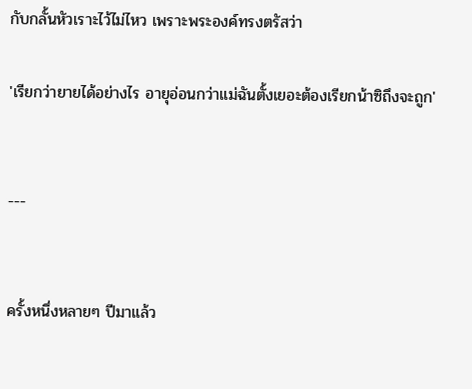กับกลั้นหัวเราะไว้ไม่ไหว เพราะพระองค์ทรงตรัสว่า

'เรียกว่ายายได้อย่างไร อายุอ่อนกว่าแม่ฉันตั้งเยอะต้องเรียกน้าซิถึงจะถูก'


---


ครั้งหนึ่งหลายๆ ปีมาแล้ว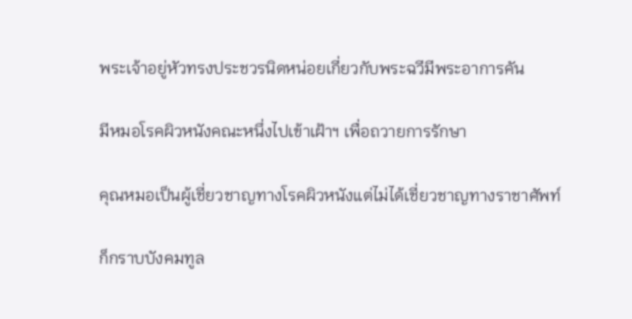พระเจ้าอยู่หัวทรงประชวรนิดหน่อยเกี่ยวกับพระฉวีมีพระอาการคัน

มีหมอโรคผิวหนังคณะหนึ่งไปเข้าเฝ้าฯ เพื่อถวายการรักษา

คุณหมอเป็นผู้เชี่ยวชาญทางโรคผิวหนังแต่ไม่ได้เชี่ยวชาญทางราชาศัพท์

ก็กราบบังคมทูล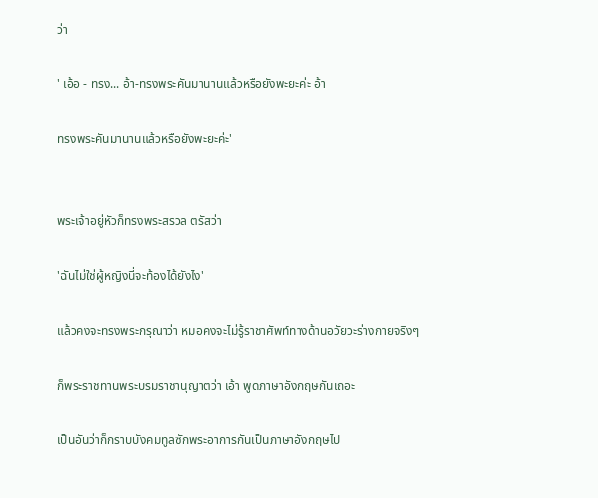ว่า

' เอ้อ - ทรง... อ้า-ทรงพระคันมานานแล้วหรือยังพะยะค่ะ อ้า

ทรงพระคันมานานแล้วหรือยังพะยะค่ะ'


พระเจ้าอยู่หัวก็ทรงพระสรวล ตรัสว่า

'ฉันไม่ใช่ผู้หญิงนี่จะท้องได้ยังไง'

แล้วคงจะทรงพระกรุณาว่า หมอคงจะไม่รู้ราชาศัพท์ทางด้านอวัยวะร่างกายจริงๆ

ก็พระราชทานพระบรมราชานุญาตว่า เอ้า พูดภาษาอังกฤษกันเถอะ

เป็นอันว่าก็กราบบังคมทูลซักพระอาการกันเป็นภาษาอังกฤษไป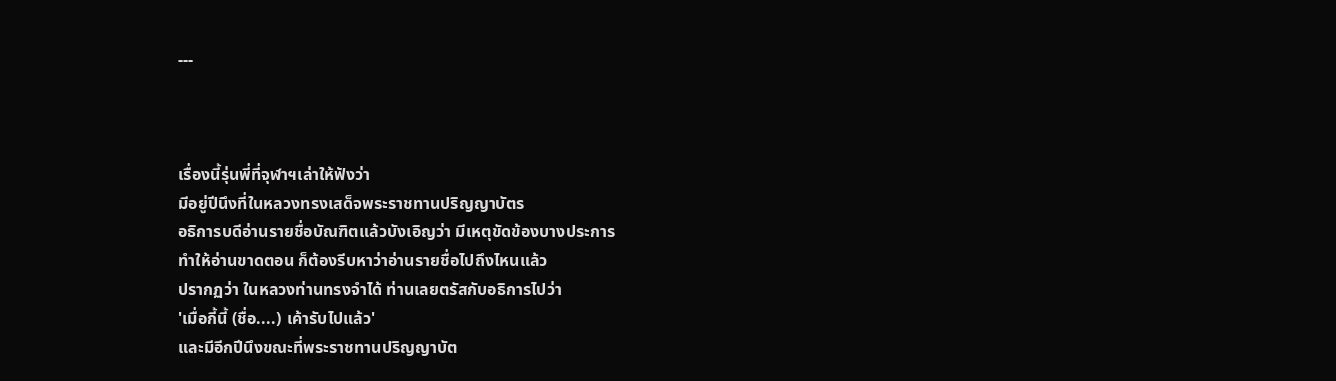---



เรื่องนี้รุ่นพี่ที่จุฬาฯเล่าให้ฟังว่า
มีอยู่ปีนึงที่ในหลวงทรงเสด็จพระราชทานปริญญาบัตร
อธิการบดีอ่านรายชื่อบัณฑิตแล้วบังเอิญว่า มีเหตุขัดข้องบางประการ
ทำให้อ่านขาดตอน ก็ต้องรีบหาว่าอ่านรายชื่อไปถึงไหนแล้ว
ปรากฏว่า ในหลวงท่านทรงจำได้ ท่านเลยตรัสกับอธิการไปว่า
'เมื่อกี้นี้ (ชื่อ....) เค้ารับไปแล้ว'
และมีอีกปีนึงขณะที่พระราชทานปริญญาบัต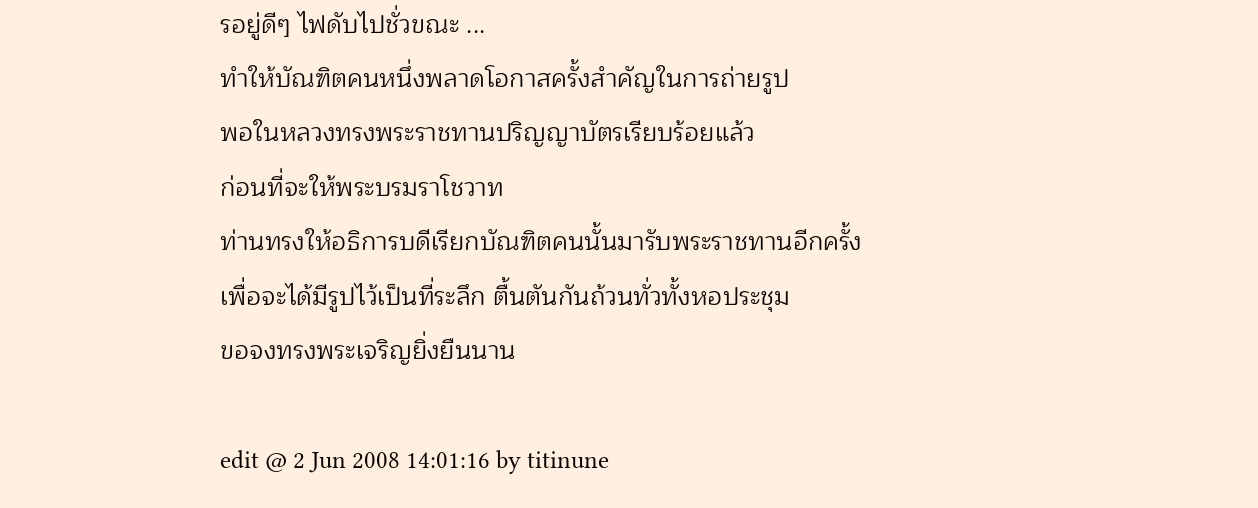รอยู่ดีๆ ไฟดับไปชั่วขณะ ...
ทำให้บัณฑิตคนหนึ่งพลาดโอกาสครั้งสำคัญในการถ่ายรูป
พอในหลวงทรงพระราชทานปริญญาบัตรเรียบร้อยแล้ว
ก่อนที่จะให้พระบรมราโชวาท
ท่านทรงให้อธิการบดีเรียกบัณฑิตคนนั้นมารับพระราชทานอีกครั้ง
เพื่อจะได้มีรูปไว้เป็นที่ระลึก ตื้นตันกันถ้วนทั่วทั้งหอประชุม
ขอจงทรงพระเจริญยิ่งยืนนาน

edit @ 2 Jun 2008 14:01:16 by titinune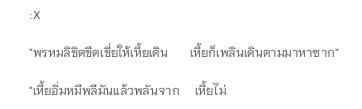:X

"พรหมลิขิตขีดเขี่ยให้เหี้ยเดิน       เหี้ยก็เพลินเดินตามมาหาซาก"

"เหี้ยอิ่มหมีพลีมันแล้วพลันจาก     เหี้ยไม่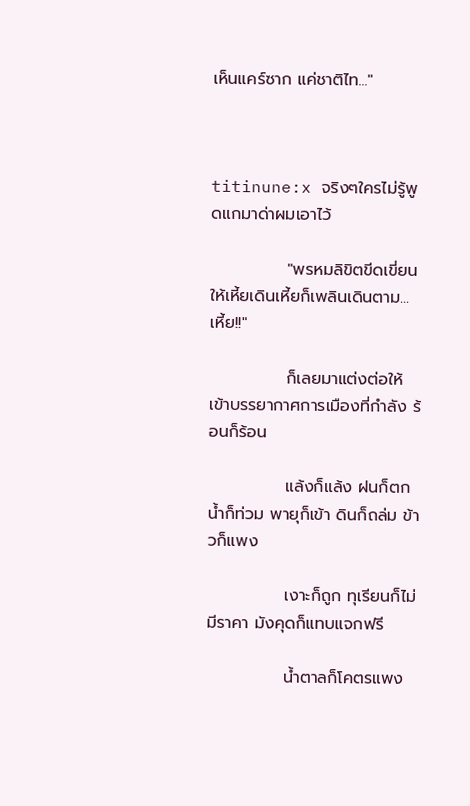เห็นแคร์ซาก แค่ชาติไท..."



titinune:x จริงๆใครไม่รู้พูดแกมาด่าผมเอาไว้

             "พรหมลิขิตขีดเขี่ยนให้เหี้ยเดินเหี้ยก็เพลินเดินตาม...เหี้ย!!"

             ก็เลยมาแต่งต่อให้เข้าบรรยากาศการเมืองที่กำลัง ร้อนก็ร้อน

             แล้งก็แล้ง ฝนก็ตก น้ำก็ท่วม พายุก็เข้า ดินก็ถล่ม ข้าวก็แพง

             เงาะก็ถูก ทุเรียนก็ไม่มีราคา มังคุดก็แทบแจกฟรี

             น้ำตาลก็โคตรแพง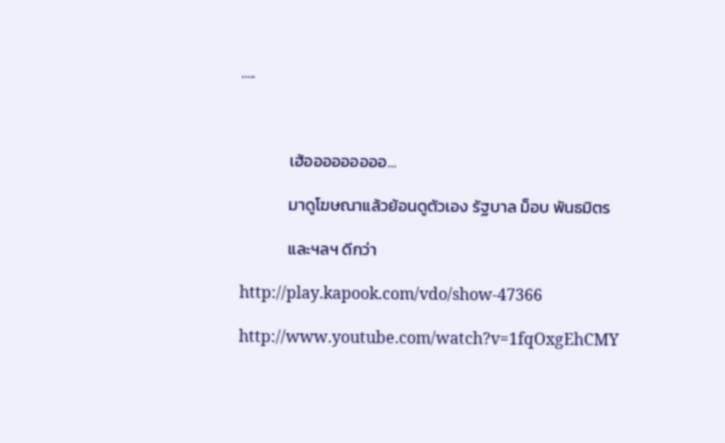.....



             เฮ้อออออออออ...

             มาดูโฆษณาแล้วย้อนดูตัวเอง รัฐบาล ม็อบ พันธมิตร

             และฯลฯ ดีกว่า

http://play.kapook.com/vdo/show-47366

http://www.youtube.com/watch?v=1fqOxgEhCMY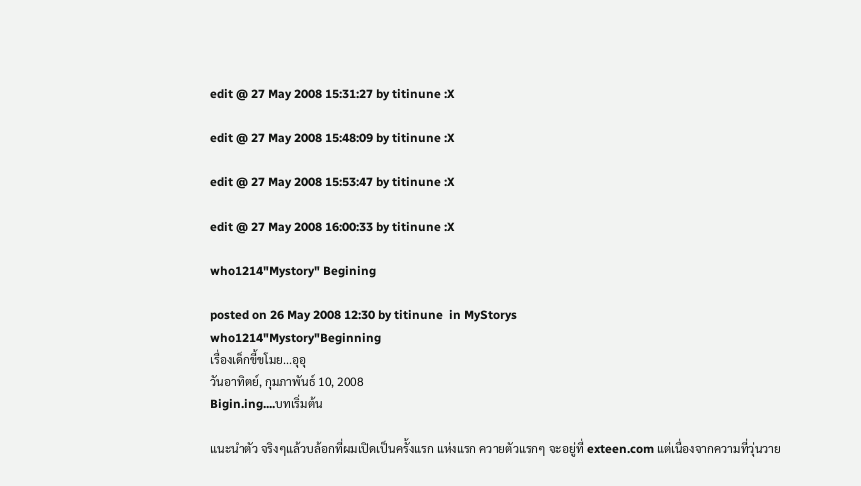edit @ 27 May 2008 15:31:27 by titinune :X

edit @ 27 May 2008 15:48:09 by titinune :X

edit @ 27 May 2008 15:53:47 by titinune :X

edit @ 27 May 2008 16:00:33 by titinune :X

who1214"Mystory" Begining

posted on 26 May 2008 12:30 by titinune  in MyStorys
who1214"Mystory"Beginning
เรื่องเด็กขี้ขโมย...อุอุ
วันอาทิตย์, กุมภาพันธ์ 10, 2008
Bigin.ing....บทเริ่มต้น

แนะนำตัว จริงๆแล้วบล้อกที่ผมเปิดเป็นครั้งแรก แห่งแรก ควายตัวแรกๆ จะอยู่ที่ exteen.com แต่เนื่องจากความที่วุ่นวาย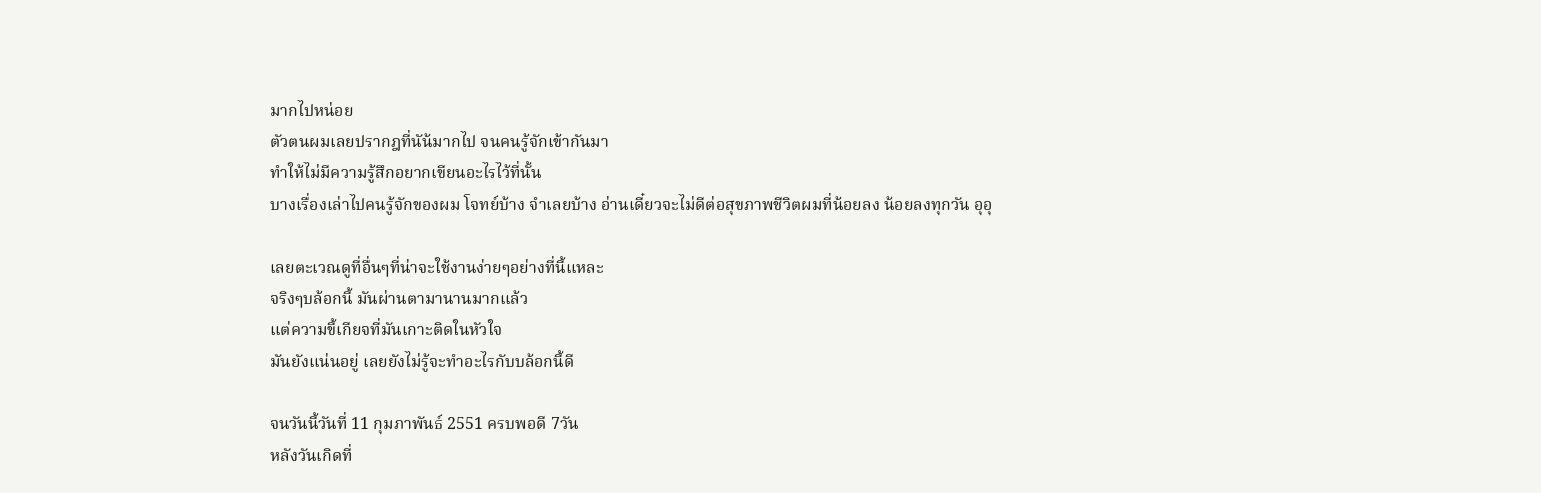มากไปหน่อย
ตัวตนผมเลยปรากฎที่นัน้มากไป จนคนรู้จักเข้ากันมา
ทำให้ไม่มีความรู้สึกอยากเขียนอะไรไว้ที่นั้น
บางเรื่องเล่าไปคนรู้จักของผม โจทย์บ้าง จำเลยบ้าง อ่านเดี๋ยวจะไม่ดีต่อสุขภาพชีวิตผมที่น้อยลง น้อยลงทุกวัน อุอุ

เลยตะเวณดูที่อื่นๆที่น่าจะใช้งานง่ายๆอย่างที่นี้แหละ
จริงๆบล้อกนี้ มันผ่านตามานานมากแล้ว
แต่ความขี้เกียจที่มันเกาะติดในหัวใจ
มันยังแน่นอยู่ เลยยังไม่รู้จะทำอะไรกับบล้อกนี้ดี

จนวันนี้วันที่ 11 กุมภาพันธ์ 2551 ครบพอดี 7วัน
หลังวันเกิดที่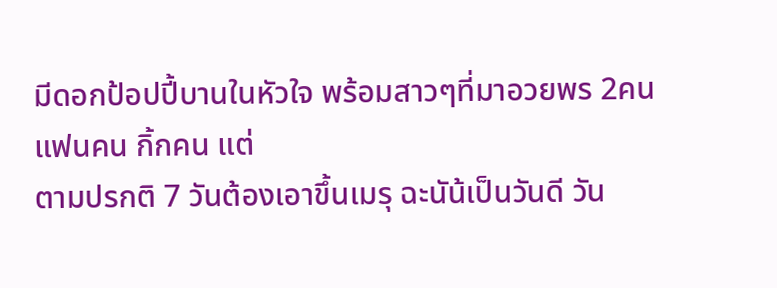มีดอกป้อปปี้บานในหัวใจ พร้อมสาวๆที่มาอวยพร 2คน
แฟนคน กิ้กคน แต่
ตามปรกติ 7 วันต้องเอาขึ้นเมรุ ฉะนัน้เป็นวันดี วัน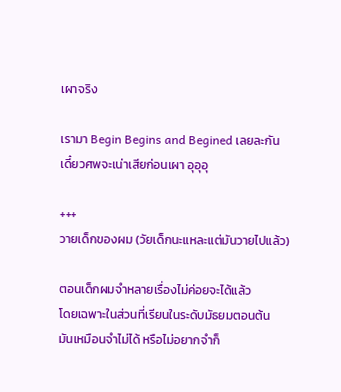เผาจริง

เรามา Begin Begins and Begined เลยละกัน
เดี๋ยวศพจะเน่าเสียก่อนเผา อุอุอุ

+++
วายเด็กของผม (วัยเด็กนะแหละแต่มันวายไปแล้ว)

ตอนเด็กผมจำหลายเรื่องไม่ค่อยจะได้แล้ว
โดยเฉพาะในส่วนที่เรียนในระดับมัธยมตอนต้น
มันเหมือนจำไม่ได้ หรือไม่อยากจำก็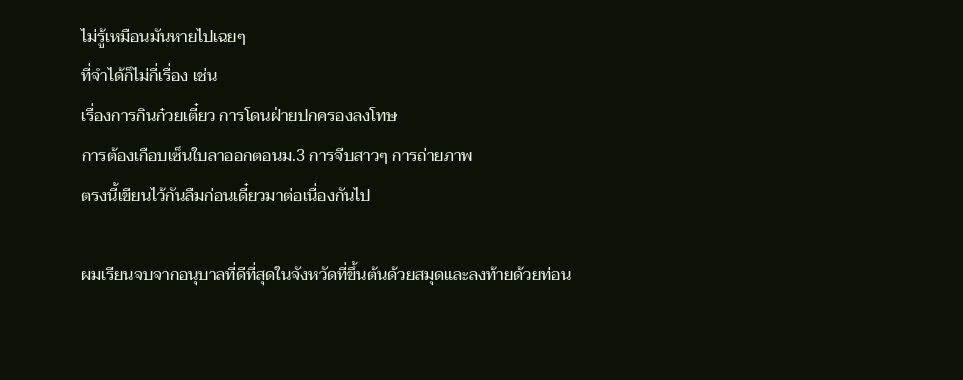ไม่รู้เหมือนมันหายไปเฉยๆ
ที่จำได้ก็ไม่กี่เรื่อง เช่น
เรื่องการกินก๋วยเตี๋ยว การโดนฝ่ายปกครองลงโทษ
การต้องเกือบเซ็นใบลาออกตอนม.3 การจีบสาวๆ การถ่ายภาพ
ตรงนี้เขียนไว้กันลืมก่อนเดี๋ยวมาต่อเนื่องกันไป

ผมเรียนจบจากอนุบาลที่ดีที่สุดในจังหวัดที่ขึ้นต้นด้วยสมุดและลงท้ายด้วยท่อน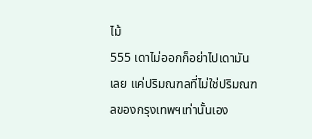ไม้
555 เดาไม่ออกก็อย่าไปเดามันเลย แค่ปริมณฑลที่ไม่ใช่ปริมณฑลของกรุงเทพฯเท่านั้นเอง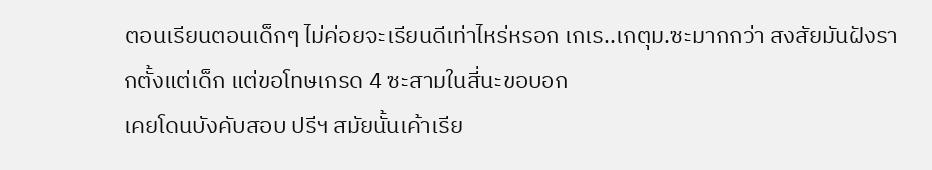ตอนเรียนตอนเด็กๆ ไม่ค่อยจะเรียนดีเท่าไหร่หรอก เกเร..เกตุม.ซะมากกว่า สงสัยมันฝังรากตั้งแต่เด็ก แต่ขอโทษเกรด 4 ซะสามในสี่นะขอบอก
เคยโดนบังคับสอบ ปรีฯ สมัยนั้นเค้าเรีย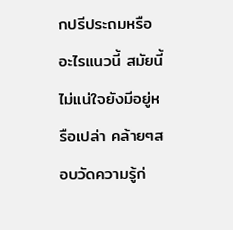กปรีประถมหรืออะไรแนวนี้ สมัยนี้ไม่แน่ใจยังมีอยู่หรือเปล่า คล้ายๆสอบวัดความรู้ก่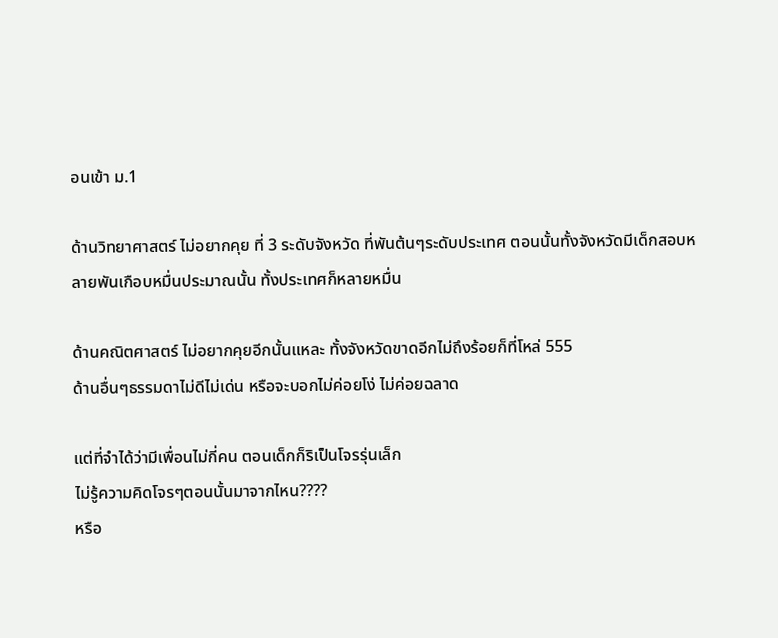อนเข้า ม.1

ด้านวิทยาศาสตร์ ไม่อยากคุย ที่ 3 ระดับจังหวัด ที่พันต้นๆระดับประเทศ ตอนนั้นทั้งจังหวัดมีเด็กสอบหลายพันเกือบหมื่นประมาณนั้น ทั้งประเทศก็หลายหมื่น

ด้านคณิตศาสตร์ ไม่อยากคุยอีกนั้นแหละ ทั้งจังหวัดขาดอีกไม่ถึงร้อยก็ที่โหล่ 555
ด้านอื่นๆธรรมดาไม่ดีไม่เด่น หรือจะบอกไม่ค่อยโง่ ไม่ค่อยฉลาด

แต่ที่จำได้ว่ามีเพื่อนไม่กี่คน ตอนเด็กก็ริเป็นโจรรุ่นเล็ก
ไม่รู้ความคิดโจรๆตอนนั้นมาจากไหน????
หรือ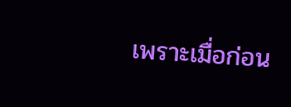เพราะเมื่อก่อน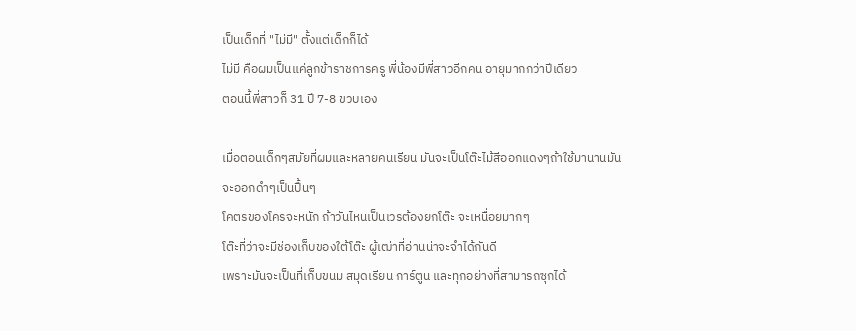เป็นเด็กที่ "ไม่มี" ตั้งแต่เด็กก็ได้
ไม่มี คือผมเป็นแค่ลูกข้าราชการครู พี่น้องมีพี่สาวอีกคน อายุมากกว่าปีเดียว
ตอนนี้พี่สาวก็ 31 ปี 7-8 ขวบเอง

เมื่อตอนเด็กๆสมัยที่ผมและหลายคนเรียน มันจะเป็นโต๊ะไม้สีออกแดงๆถ้าใช้มานานมันจะออกดำๆเป็นปื้นๆ
โคตรของโครจะหนัก ถ้าวันไหนเป็นเวรต้องยกโต๊ะ จะเหนื่อยมากๆ
โต๊ะที่ว่าจะมีช่องเก็บของใต้โต๊ะ ผู้เฒ่าที่อ่านน่าจะจำได้กันดี
เพราะมันจะเป็นที่เก็บขนม สมุดเรียน การ์ตูน และทุกอย่างที่สามารถซุกได้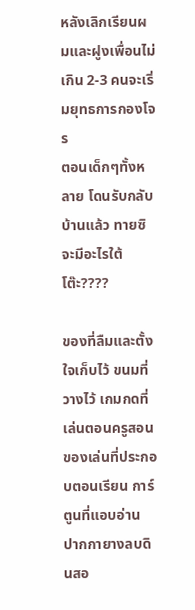หลังเลิกเรียนผมและฝูงเพื่อนไม่เกิน 2-3 คนจะเริ่มยุทธการกองโจร
ตอนเด็กๆทั้งหลาย โดนรับกลับบ้านแล้ว ทายซิจะมีอะไรใต้โต๊ะ????

ของที่ลืมและตั้งใจเก็บไว้ ขนมที่วางไว้ เกมกดที่เล่นตอนครูสอน
ของเล่นที่ประกอบตอนเรียน การ์ตูนที่แอบอ่าน ปากกายางลบดินสอ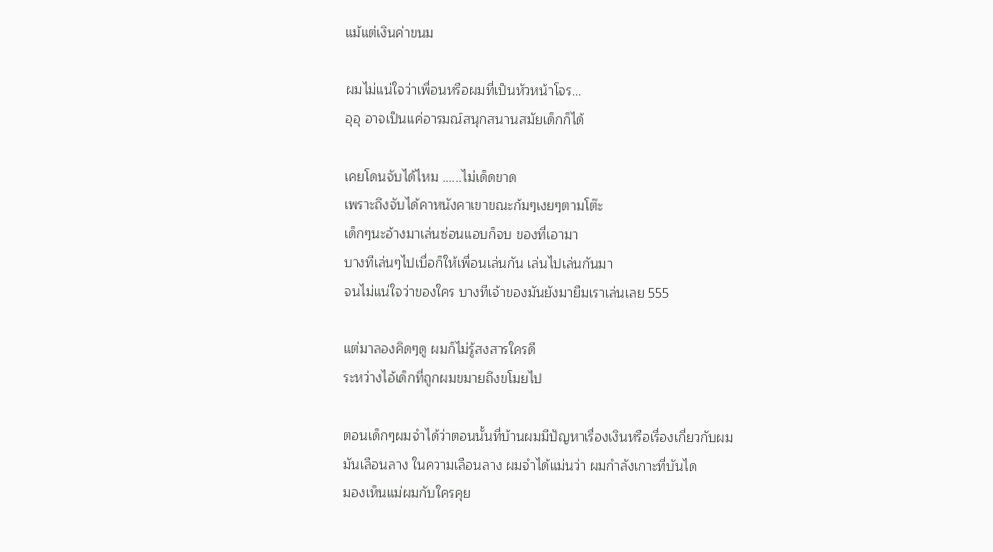แม้แต่เงินค่าขนม

ผมไม่แน่ใจว่าเพื่อนหรือผมที่เป็นหัวหน้าโจร...
อุอุ อาจเป็นแค่อารมณ์สนุกสนานสมัยเด็กก็ได้

เคยโดนจับได้ไหม ......ไม่เด็ดขาด
เพราะถึงจับได้คาหนังคาเขาขณะก้มๆเงยๆตามโต๊ะ
เด็กๆนะอ้างมาเล่นซ่อนแอบก็จบ ของที่เอามา
บางทีเล่นๆไปเบื่อก็ให้เพื่อนเล่นกัน เล่นไปเล่นกันมา
จนไม่แน่ใจว่าของใคร บางทีเจ้าของมันยังมายืมเราเล่นเลย 555

แต่มาลองคิดๆดู ผมก็ไม่รู้สงสารใครดี
ระหว่างไอ้เด็กที่ถูกผมขมายถึงขโมยไป

ตอนเด็กๆผมจำได้ว่าตอนนั้นที่บ้านผมมีปัญหาเรื่องเงินหรือเรื่องเกี่ยวกับผม
มันเลือนลาง ในความเลือนลาง ผมจำได้แม่นว่า ผมกำลังเกาะที่บันได
มองเห็นแม่ผมกับใครคุย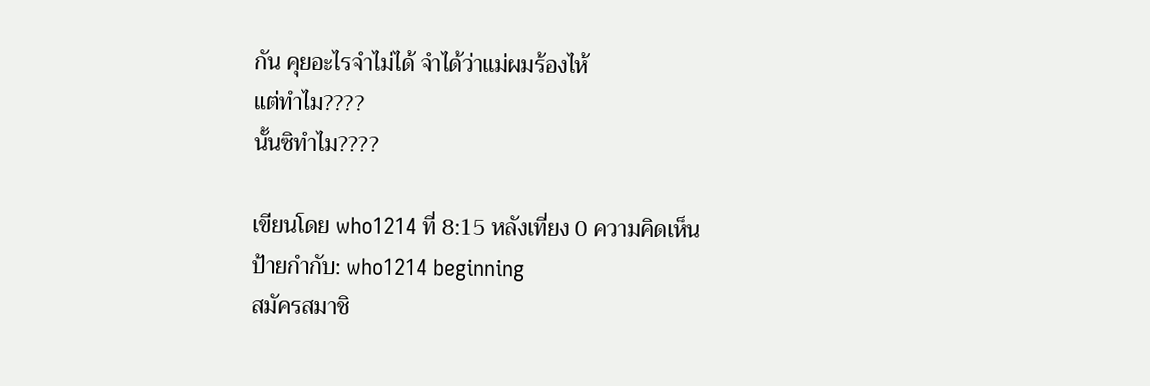กัน คุยอะไรจำไม่ได้ จำได้ว่าแม่ผมร้องไห้
แต่ทำไม????
นั้นซิทำไม????

เขียนโดย who1214 ที่ 8:15 หลังเที่ยง 0 ความคิดเห็น
ป้ายกำกับ: who1214 beginning
สมัครสมาชิ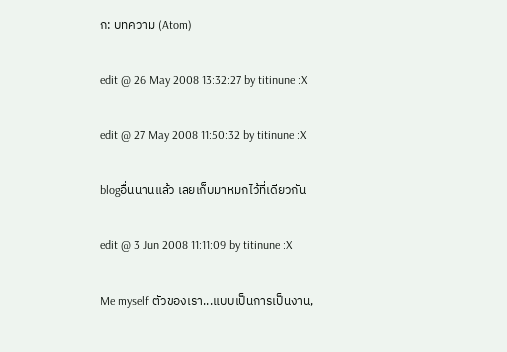ก: บทความ (Atom)

edit @ 26 May 2008 13:32:27 by titinune :X

edit @ 27 May 2008 11:50:32 by titinune :X

blogอื่นนานแล้ว เลยเก็บมาหมกไว้ที่เดียวกัน

edit @ 3 Jun 2008 11:11:09 by titinune :X

Me myself ตัวของเรา...แบบเป็นการเป็นงาน,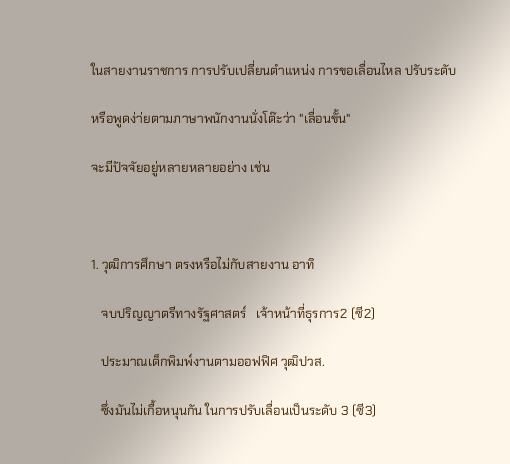ในสายงานราชการ การปรับเปลี่ยนตำแหน่ง การขอเลื่อนไหล ปรับระดับ

หรือพูดง่า่ยตามภาษาพนักงานนั่งโต๊ะว่า "เลื่อนขั้น"

จะมีปัจจัยอยู่หลายหลายอย่าง เช่น



1. วุฒิการศึกษา ตรงหรือไม่กับสายงาน อาทิ

   จบปริญญาตรีทางรัฐศาสตร์   เจ้าหน้าที่ธุรการ2 (ซี2)

   ประมาณเด็กพิมพ์งานตามออฟฟิศ วุฒิปวส.

   ซึ่งมันไม่เกื้อหนุนกัน ในการปรับเลื่อนเป็นระดับ 3 (ซี3)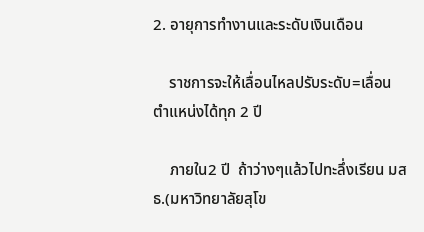2. อายุการทำงานและระดับเงินเดือน

    ราชการจะให้เลื่อนไหลปรับระดับ=เลื่อนตำแหน่งได้ทุก 2 ปี

    ภายใน2 ปี  ถ้าว่างๆแล้วไปทะลึ่งเรียน มสธ.(มหาวิทยาลัยสุโข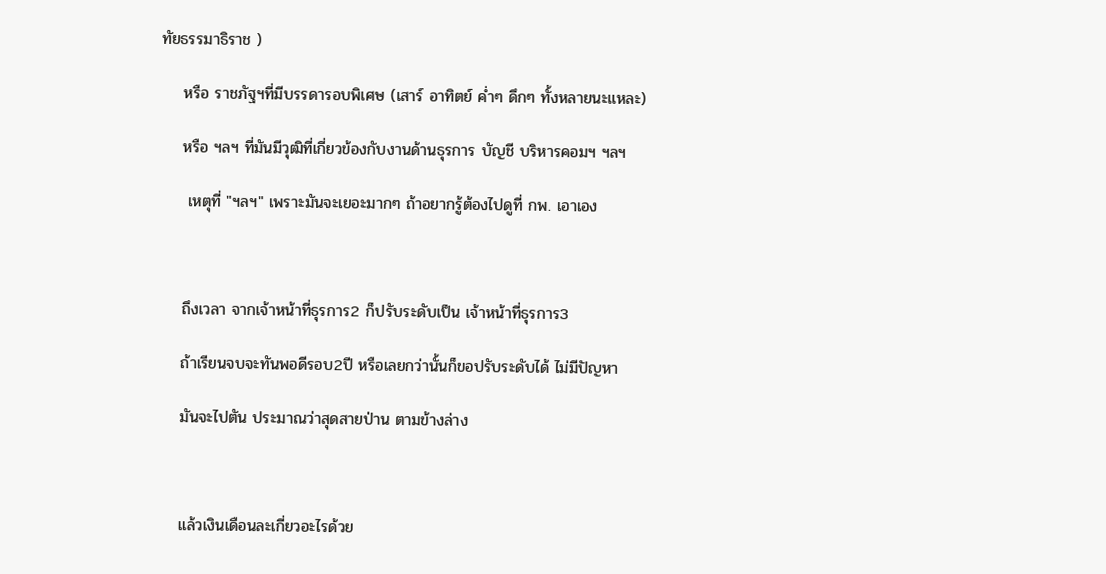ทัยธรรมาธิราช )

    หรือ ราชภัฐฯที่มีบรรดารอบพิเศษ (เสาร์ อาทิตย์ ค่ำๆ ดึกๆ ทั้งหลายนะแหละ)

    หรือ ฯลฯ ที่มันมีวุฒิที่เกี่ยวข้องกับงานด้านธุรการ บัญชี บริหารคอมฯ ฯลฯ

     เหตุที่ "ฯลฯ" เพราะมันจะเยอะมากๆ ถ้าอยากรู้ต้องไปดูที่ กพ. เอาเอง



    ถึงเวลา จากเจ้าหน้าที่ธุรการ2 ก็ปรับระดับเป็น เจ้าหน้าที่ธุรการ3

    ถ้าเรียนจบจะทันพอดีรอบ2ปี หรือเลยกว่านั้นก็ขอปรับระดับได้ ไม่มีปัญหา

    มันจะไปตัน ประมาณว่าสุดสายป่าน ตามข้างล่าง



    แล้วเงินเดือนละเกี่ยวอะไรด้วย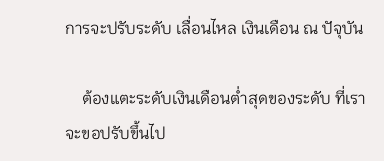การจะปรับระดับ เลื่อนไหล เงินเดือน ณ ปัจุบัน

    ต้องแตะระดับเงินเดือนต่ำสุดของระดับ ที่เราจะขอปรับขึ้นไป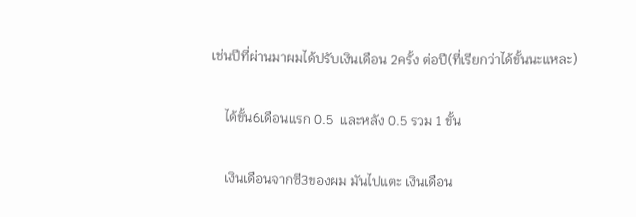เช่นปีที่ผ่านมาผมได้ปรับเงินเดือน 2ครั้ง ต่อปี(ที่เรียกว่าได้ขั้นนะแหละ)

    ได้ขั้น6เดือนแรก 0.5  และหลัง 0.5 รวม 1 ขั้น

    เงินเดือนจากซี3ของผม มันไปแตะ เงินเดือน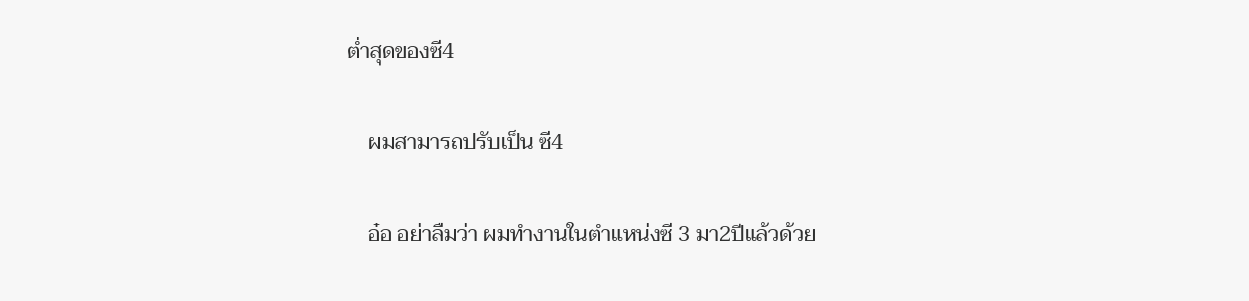ต่ำสุดของซี4

    ผมสามารถปรับเป็น ซี4

    อ๋อ อย่าลืมว่า ผมทำงานในตำแหน่งซี 3 มา2ปีแล้วด้วย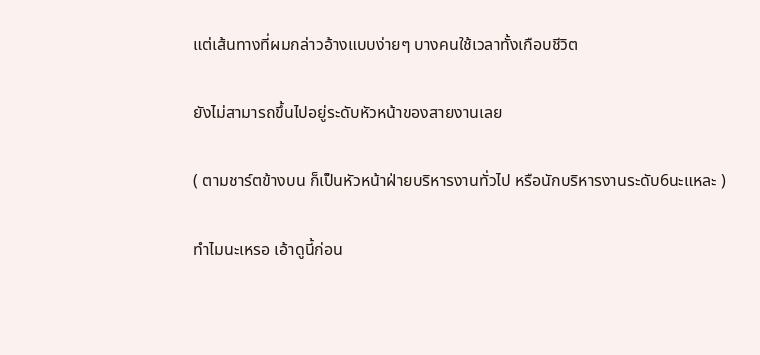แต่เส้นทางที่ผมกล่าวอ้างแบบง่ายๆ บางคนใช้เวลาทั้งเกือบชีวิต

ยังไม่สามารถขึ้นไปอยู่ระดับหัวหน้าของสายงานเลย

( ตามชาร์ตข้างบน ก็เป็นหัวหน้าฝ่ายบริหารงานทั่วไป หรือนักบริหารงานระดับ6นะแหละ )

ทำไมนะเหรอ เอ้าดูนี้ก่อน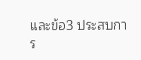และข้อ3 ประสบการ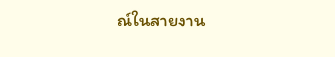ณ์ในสายงาน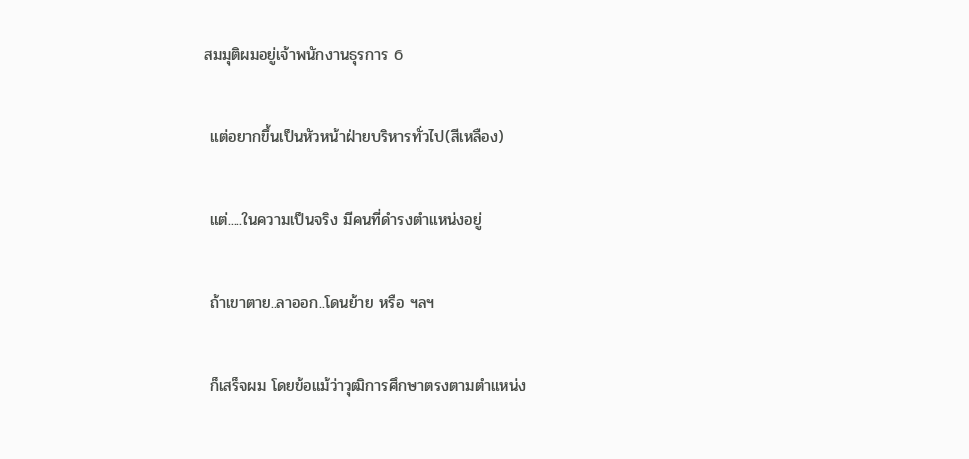สมมุติผมอยู่เจ้าพนักงานธุรการ 6

 แต่อยากขึ้นเป็นหัวหน้าฝ่ายบริหารทั่วไป(สีเหลือง)

 แต่.....ในความเป็นจริง มีคนที่ดำรงตำแหน่งอยู่

 ถ้าเขาตาย..ลาออก..โดนย้าย หรือ ฯลฯ

 ก็เสร็จผม โดยข้อแม้ว่าวุฒิการศึกษาตรงตามตำแหน่ง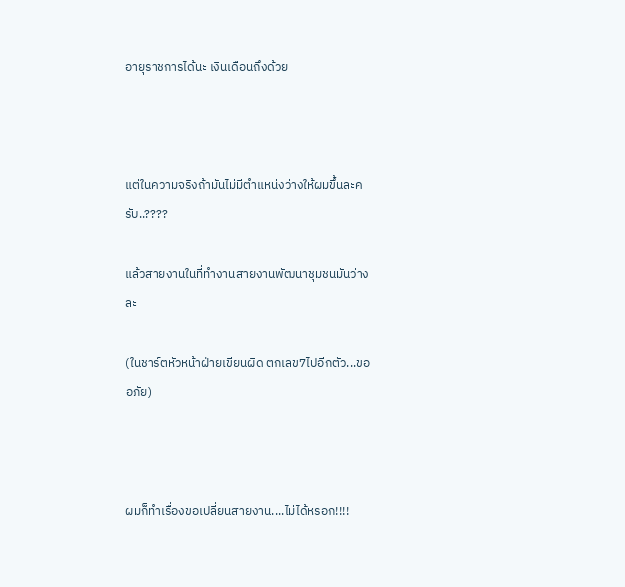อายุราชการได้นะ เงินเดือนถึงด้วย



แต่ในความจริงถ้ามันไม่มีตำแหน่งว่างให้ผมขึ้นละครับ..????

แล้วสายงานในที่ทำงานสายงานพัฒนาชุมชนมันว่างละ

(ในชาร์ตหัวหน้าฝ่ายเขียนผิด ตกเลข7ไปอีกตัว...ขออภัย)



ผมก็ทำเรื่องขอเปลี่ยนสายงาน....ไม่ได้หรอก!!!!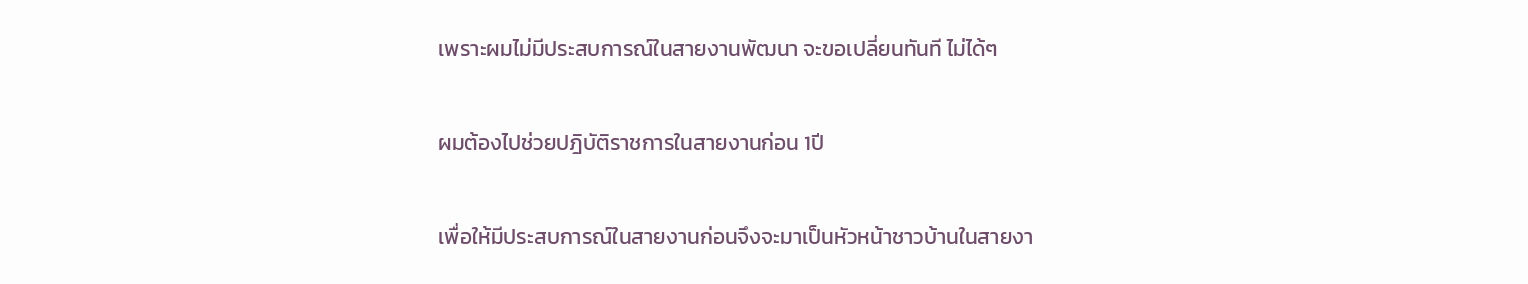เพราะผมไม่มีประสบการณ์ในสายงานพัฒนา จะขอเปลี่ยนทันที ไม่ได้ๆ

ผมต้องไปช่วยปฎิบัติราชการในสายงานก่อน 1ปี

เพื่อให้มีประสบการณ์ในสายงานก่อนจึงจะมาเป็นหัวหน้าชาวบ้านในสายงา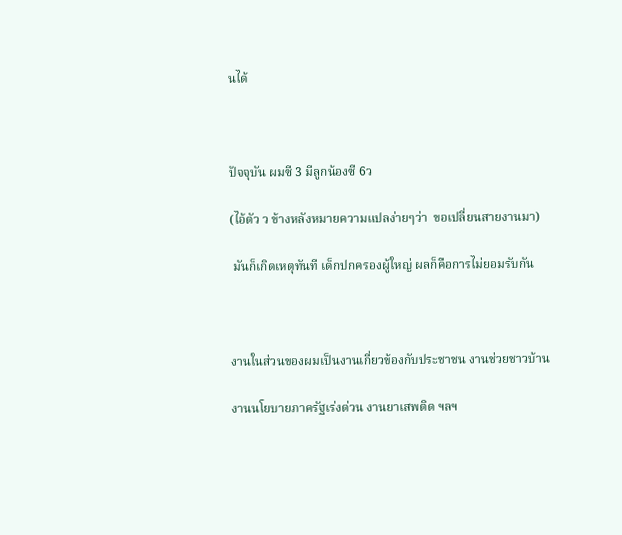นได้



ปัจจุบัน ผมซี 3 มีลูกน้องซี 6ว

(ไอ้ตัว ว ข้างหลังหมายความแปลง่ายๆว่า  ขอเปลี่ยนสายงานมา)

 มันก็เกิดเหตุทันที เด็กปกครองผู้ใหญ่ ผลก็คือการไม่ยอมรับกัน



งานในส่วนของผมเป็นงานเกี่ยวข้องกับประชาชน งานช่วยชาวบ้าน

งานนโยบายภาครัฐเร่งด่วน งานยาเสพติด ฯลฯ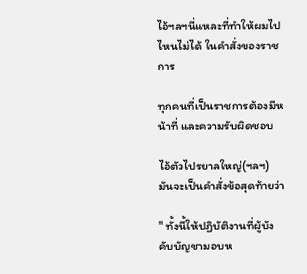ไอ้ฯลฯนี่แหละที่ทำให้ผมไปไหนไม่ได้ ในคำสั่งของราชการ

ทุกคนที่เป็นราชการต้องมีหน้าที่ และความรับผิดชอบ

ไอ้ตัวไปรยาลใหญ่(ฯลฯ) มันจะเป็นคำสั่งข้อสุดท้ายว่า

" ทั้งนี้ให้ปฏิบัติงานที่ผู้บังคับบัญชามอบห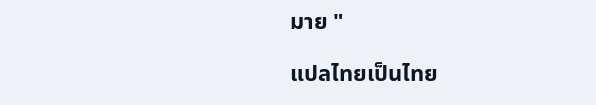มาย "

แปลไทยเป็นไทย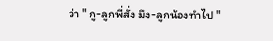ว่า " กู-ลูกพี่สั่ง มึง-ลูกน้องทำไป "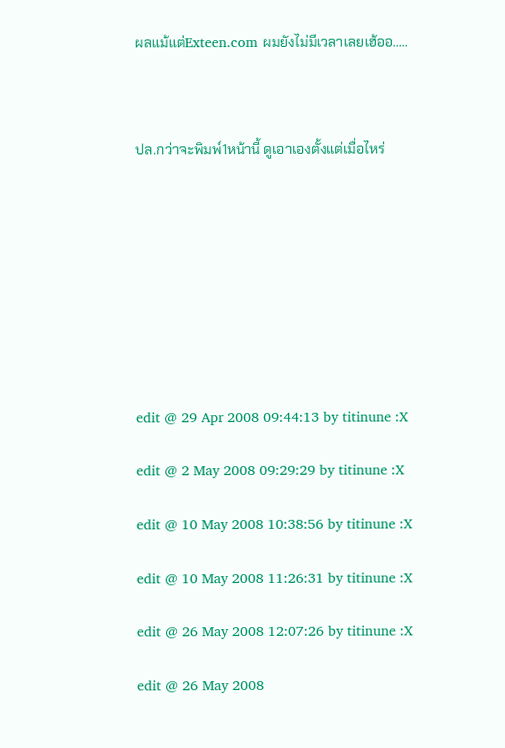ผลแม้แต่Exteen.com ผมยังไม่มีเวลาเลยเฮ้ออ.....



ปล.กว่าจะพิมพ์1หน้านี้ ดูเอาเองตั้งแต่เมื่อไหร่









edit @ 29 Apr 2008 09:44:13 by titinune :X

edit @ 2 May 2008 09:29:29 by titinune :X

edit @ 10 May 2008 10:38:56 by titinune :X

edit @ 10 May 2008 11:26:31 by titinune :X

edit @ 26 May 2008 12:07:26 by titinune :X

edit @ 26 May 2008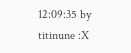12:09:35 by titinune :X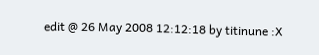edit @ 26 May 2008 12:12:18 by titinune :X